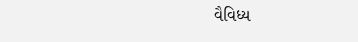વૈવિધ્ય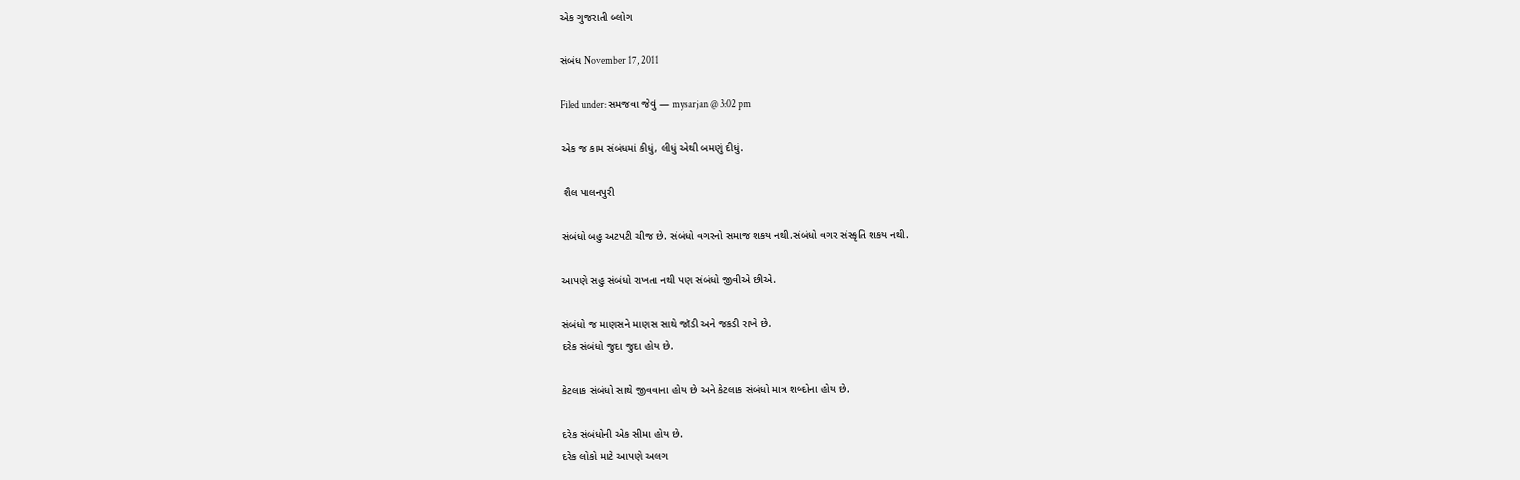એક ગુજરાતી બ્લોગ

સંબંધ November 17, 2011

Filed under: સમજવા જેવું — mysarjan @ 3:02 pm

એક જ કામ સંબંધમાં કીધું, લીધું એથી બમણું દીધું.

 શૈલ પાલનપુરી

સંબંધો બહુ અટપટી ચીજ છે. સંબંધો વગરનો સમાજ શકય નથી.સંબંધો વગર સંસ્કૃતિ શકય નથી.

આપણે સહુ સંબંધો રાખતા નથી પણ સંબંધો જીવીએ છીએ.

સંબંધો જ માણસને માણસ સાથે જૉડી અને જકડી રાખે છે.
દરેક સંબંધો જુદા જુદા હોય છે.

કેટલાક સંબંધો સાથે જીવવાના હોય છે અને કેટલાક સંબંધો માત્ર શબ્દોના હોય છે.

દરેક સંબંધોની એક સીમા હોય છે.
દરેક લોકો માટે આપણે અલગ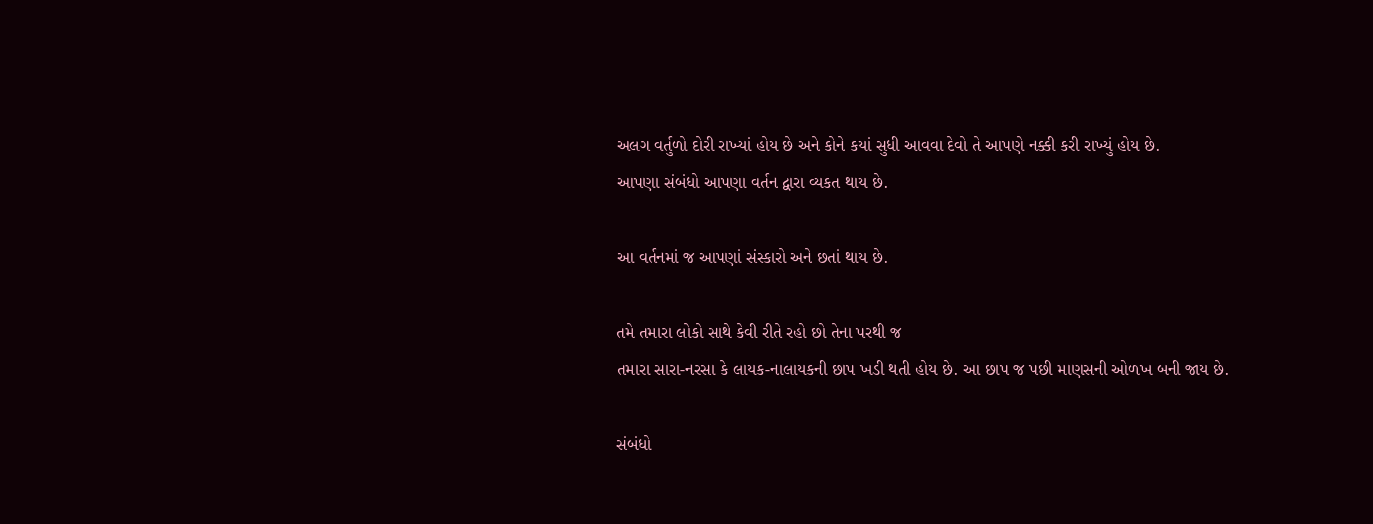અલગ વર્તુળો દોરી રાખ્યાં હોય છે અને કોને કયાં સુધી આવવા દેવો તે આપણે નક્કી કરી રાખ્યું હોય છે.
આપણા સંબંધો આપણા વર્તન દ્વારા વ્યકત થાય છે.

આ વર્તનમાં જ આપણાં સંસ્કારો અને છતાં થાય છે.

તમે તમારા લોકો સાથે કેવી રીતે રહો છો તેના પરથી જ
તમારા સારા-નરસા કે લાયક-નાલાયકની છાપ ખડી થતી હોય છે. આ છાપ જ પછી માણસની ઓળખ બની જાય છે.

સંબંધો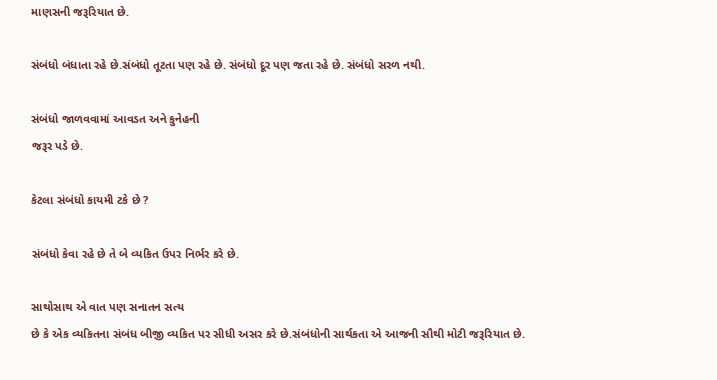માણસની જરૂરિયાત છે.

સંબંધો બંધાતા રહે છે.સંબંધો તૂટતા પણ રહે છે. સંબંધો દૂર પણ જતા રહે છે. સંબંધો સરળ નથી.

સંબંધો જાળવવામાં આવડત અને કુનેહની
જરૂર પડે છે.

કેટલા સંબંધો કાયમી ટકે છે ?

સંબંધો કેવા રહે છે તે બે વ્યકિત ઉપર નિર્ભર કરે છે.

સાથોસાથ એ વાત પણ સનાતન સત્ય
છે કે એક વ્યકિતના સંબંધ બીજી વ્યકિત પર સીધી અસર કરે છે.સંબંધોની સાર્થકતા એ આજની સૌથી મોટી જરૂરિયાત છે.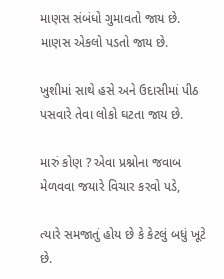માણસ સંબંધો ગુમાવતો જાય છે. માણસ એકલો પડતો જાય છે.

ખુશીમાં સાથે હસે અને ઉદાસીમાં પીઠ પસવારે તેવા લોકો ઘટતા જાય છે.

મારું કોણ ? એવા પ્રશ્નોના જવાબ મેળવવા જયારે વિચાર કરવો પડે,

ત્યારે સમજાતું હોય છે કે કેટલું બધું ખૂટે છે.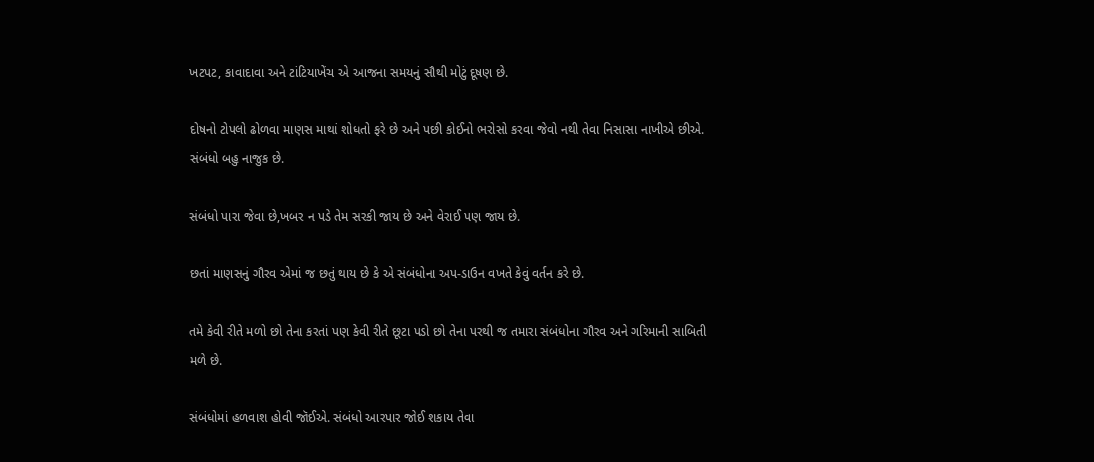ખટપટ, કાવાદાવા અને ટાંટિયાખેંચ એ આજના સમયનું સૌથી મોટું દૂષણ છે.

દોષનો ટોપલો ઢોળવા માણસ માથાં શોધતો ફરે છે અને પછી કોઈનો ભરોસો કરવા જેવો નથી તેવા નિસાસા નાખીએ છીએ.
સંબંધો બહુ નાજુક છે.

સંબંધો પારા જેવા છે,ખબર ન પડે તેમ સરકી જાય છે અને વેરાઈ પણ જાય છે.

છતાં માણસનું ગૌરવ એમાં જ છતું થાય છે કે એ સંબંધોના અપ-ડાઉન વખતે કેવું વર્તન કરે છે.

તમે કેવી રીતે મળો છો તેના કરતાં પણ કેવી રીતે છૂટા પડો છો તેના પરથી જ તમારા સંબંધોના ગૌરવ અને ગરિમાની સાબિતી મળે છે.

સંબંધોમાં હળવાશ હોવી જૉઈએ. સંબંધો આરપાર જોઈ શકાય તેવા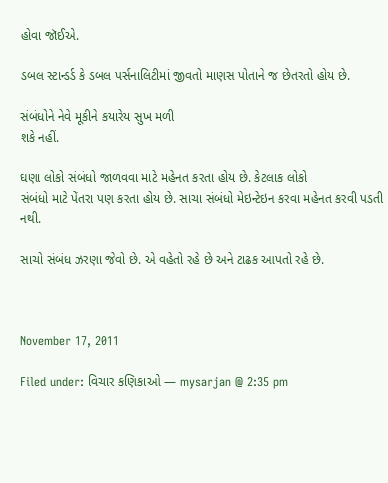હોવા જૉઈએ.

ડબલ સ્ટાન્ડર્ડ કે ડબલ પર્સનાલિટીમાં જીવતો માણસ પોતાને જ છેતરતો હોય છે.

સંબંધોને નેવે મૂકીને કયારેય સુખ મળી
શકે નહીં.

ઘણા લોકો સંબંધો જાળવવા માટે મહેનત કરતા હોય છે. કેટલાક લોકો
સંબંધો માટે પેંતરા પણ કરતા હોય છે. સાચા સંબંધો મેઇન્ટેઇન કરવા મહેનત કરવી પડતી નથી.

સાચો સંબંધ ઝરણા જેવો છે. એ વહેતો રહે છે અને ટાઢક આપતો રહે છે.



November 17, 2011

Filed under: વિચાર કણિકાઓ — mysarjan @ 2:35 pm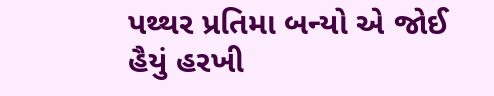પથ્થર પ્રતિમા બન્યો એ જોઈ હૈયું હરખી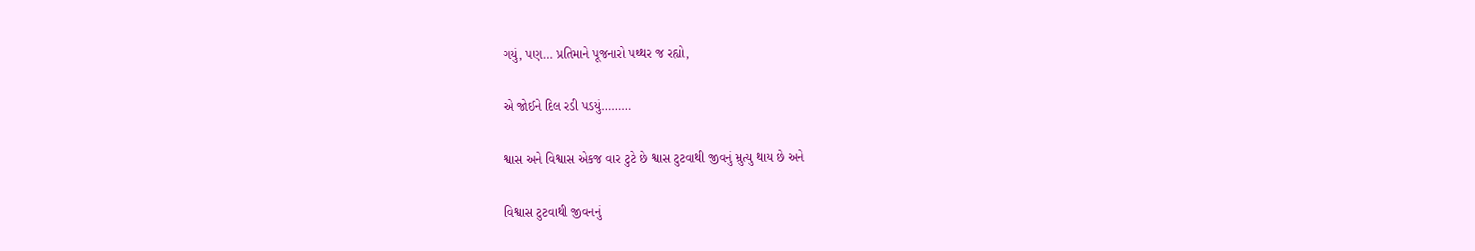ગયું, પણ… પ્રતિમાને પૂજનારો પથ્થર જ રહ્યો,

એ જોઈને દિલ રડી પડયું………

શ્વાસ અને વિશ્વાસ એકજ વાર ટુટે છે શ્વાસ ટુટવાથી જીવનું મ્રુત્યુ થાય છે અને

વિશ્વાસ ટુટવાથી જીવનનું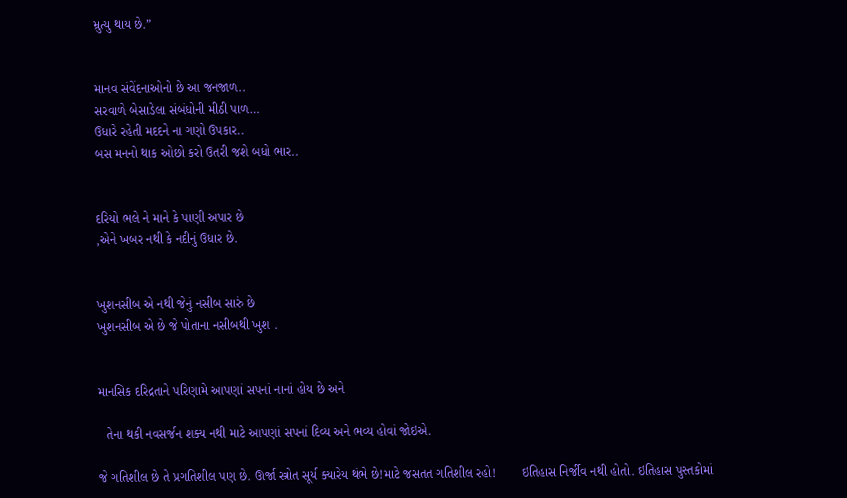મ્રુત્યુ થાય છે.”


માનવ સંવેંદનાઓનો છે આ જનજાળ..
સરવાળે બેસાડેલા સંબંધોની મીઠી પાળ…
ઉધારે રહેતી મદદને ના ગણો ઉપકાર..
બસ મનનો થાક ઓછો કરો ઉતરી જશે બધો ભાર..


દરિયો ભલે ને માને કે પાણી અપાર છે
,એને ખબર નથી કે નદીનું ઉધાર છે.


ખુશનસીબ એ નથી જેનું નસીબ સારું છે
ખુશનસીબ એ છે જે પોતાના નસીબથી ખુશ .


માનસિક દરિદ્રતાને પરિણામે આપણાં સપનાં નાનાં હોય છે અને

  તેના થકી નવસર્જન શક્ય નથી માટે આપણાં સપનાં દિવ્ય અને ભવ્ય હોવાં જોઇએ.

જે ગતિશીલ છે તે પ્રગતિશીલ પણ છે. ઊર્જા સ્ત્રોત સૂર્ય ક્યારેય થંભે છે!માટે જસતત ગતિશીલ રહો!       ઇતિહાસ નિર્જીવ નથી હોતો. ઇતિહાસ પુસ્તકોમાં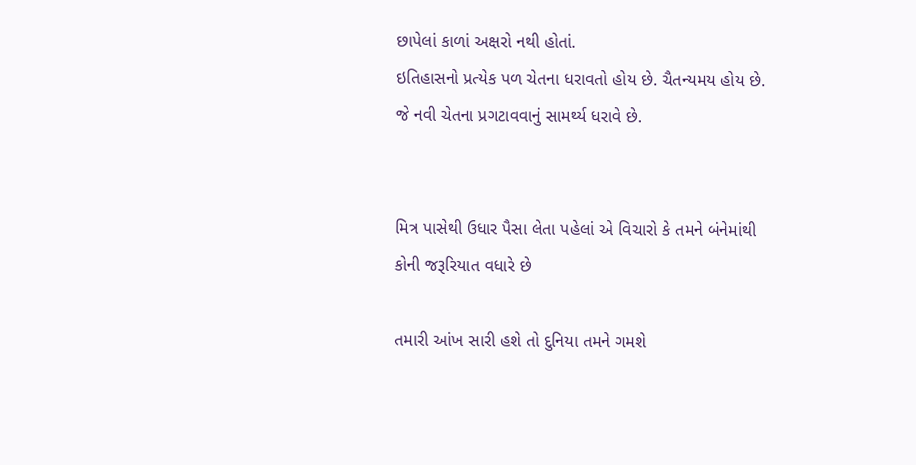છાપેલાં કાળાં અક્ષરો નથી હોતાં.                                                 ઇતિહાસનો પ્રત્યેક પળ ચેતના ધરાવતો હોય છે. ચૈતન્યમય હોય છે.                                                               જે નવી ચેતના પ્રગટાવવાનું સામર્થ્ય ધરાવે છે.


મિત્ર પાસેથી ઉધાર પૈસા લેતા પહેલાં એ વિચારો કે તમને બંનેમાંથી કોની જરૂરિયાત વધારે છે

તમારી આંખ સારી હશે તો દુનિયા તમને ગમશે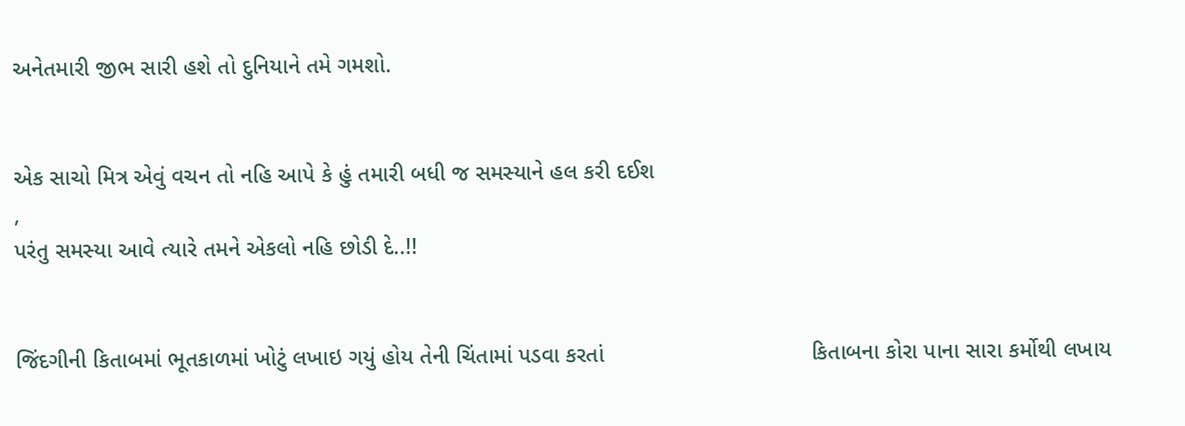અનેતમારી જીભ સારી હશે તો દુનિયાને તમે ગમશો.


એક સાચો મિત્ર એવું વચન તો નહિ આપે કે હું તમારી બધી જ સમસ્યાને હલ કરી દઈશ
,
પરંતુ સમસ્યા આવે ત્યારે તમને એકલો નહિ છોડી દે..!!


જિંદગીની કિતાબમાં ભૂતકાળમાં ખોટું લખાઇ ગયું હોય તેની ચિંતામાં પડવા કરતાં                                 કિતાબના કોરા પાના સારા કર્મોથી લખાય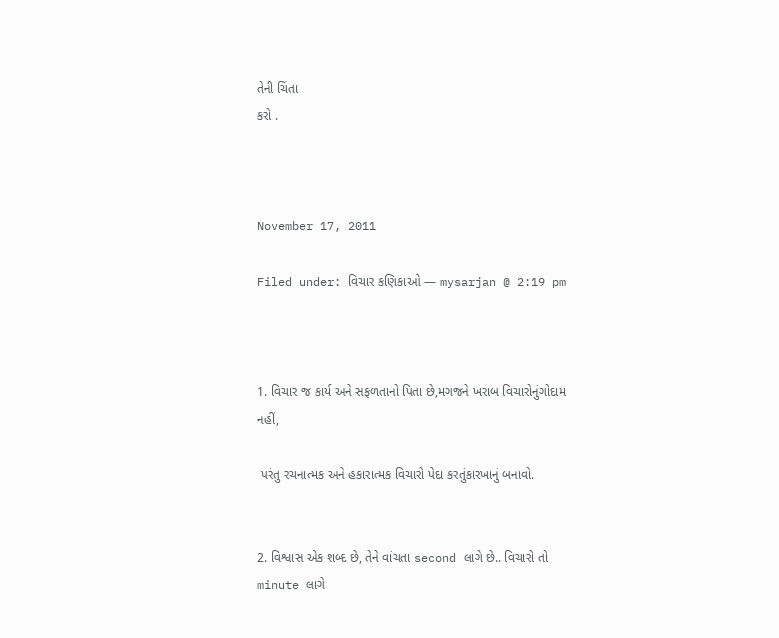તેની ચિંતા
કરો .



November 17, 2011

Filed under: વિચાર કણિકાઓ — mysarjan @ 2:19 pm



1. વિચાર જ કાર્ય અને સફળતાનો પિતા છે,મગજને ખરાબ વિચારોનુંગોદામ નહીં,

 પરંતુ રચનાત્મક અને હકારાત્મક વિચારો પેદા કરતુંકારખાનું બનાવો.


2. વિશ્વાસ એક શબ્દ છે, તેને વાંચતા second લાગે છે.. વિચારો તો  minute લાગે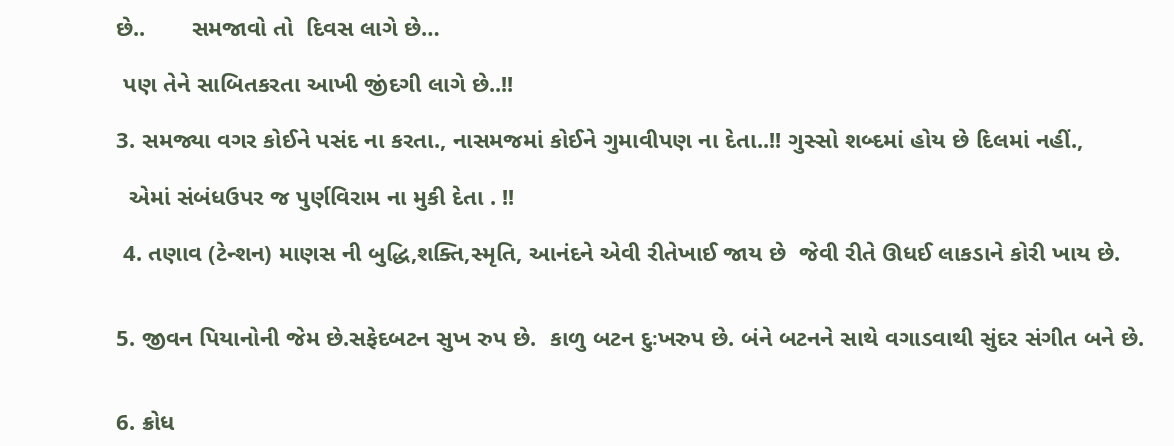છે..       સમજાવો તો  દિવસ લાગે છે…

 પણ તેને સાબિતકરતા આખી જીંદગી લાગે છે..!!

3. સમજ્યા વગર કોઈને પસંદ ના કરતા., નાસમજમાં કોઈને ગુમાવીપણ ના દેતા..!! ગુસ્સો શબ્દમાં હોય છે દિલમાં નહીં.,

  એમાં સંબંધઉપર જ પુર્ણવિરામ ના મુકી દેતા . !!

 4. તણાવ (ટેન્શન) માણસ ની બુદ્ધિ,શક્તિ,સ્મૃતિ, આનંદને એવી રીતેખાઈ જાય છે  જેવી રીતે ઊધઈ લાકડાને કોરી ખાય છે.


5. જીવન પિયાનોની જેમ છે.સફેદબટન સુખ રુપ છે.  કાળુ બટન દુઃખરુપ છે. બંને બટનને સાથે વગાડવાથી સુંદર સંગીત બને છે.


6. ક્રોધ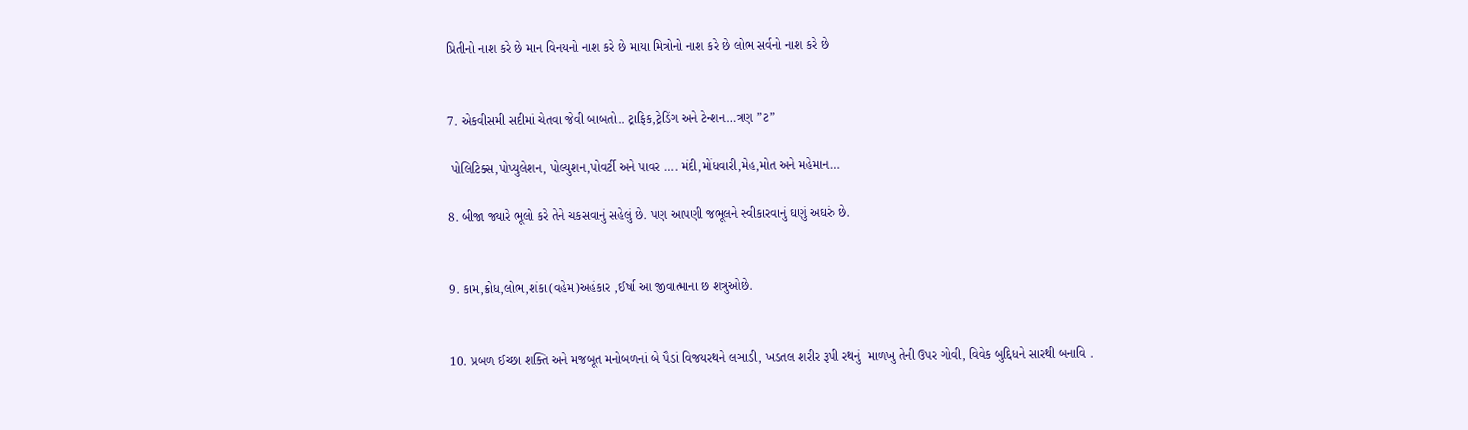પ્રિતીનો નાશ કરે છે માન વિનયનો નાશ કરે છે માયા મિત્રોનો નાશ કરે છે લોભ સર્વનો નાશ કરે છે


7. એકવીસમી સદીમાં ચેતવા જેવી બાબતો.. ટ્રાફિક,ટ્રેડિંગ અને ટેન્શન…ત્રણ ”ટ”

 પોલિટિક્સ,પોપ્યુલેશન, પોલ્યુશન,પોવર્ટી અને પાવર …. મંદી,મોંધવારી,મેહ,મોત અને મહેમાન…

8. બીજા જ્યારે ભૂલો કરે તેને ચકસવાનું સહેલું છે. પણ આપણી જભૂલને સ્વીકારવાનું ઘણું અઘરું છે.


9. કામ,ક્રોધ,લોભ,શંકા(વહેમ)અહંકાર ,ઈર્ષા આ જીવાત્માના છ શત્રુઓછે.


10. પ્રબળ ઈચ્છા શક્તિ અને મજબૂત મનોબળનાં બે પૈડાં વિજયરથને લઞાડી, ખડતલ શરીર રૂપી રથનું  માળખુ તેની ઉપર ગોવી, વિવેક બુદ્દિધને સારથી બનાવિ .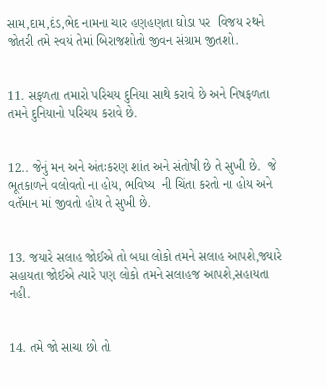સામ,દામ,દંડ,ભેદ નામના ચાર હણહણતા ઘોડા પર  વિજય રથને જોતરી તમે સ્વયં તેમાં બિરાજશોતો જીવન સંગ્રામ જીતશો.


11. સફળતા તમારો પરિચય દુનિયા સાથે કરાવે છે અને નિષફળતા  તમને દુનિયાનો પરિચય કરાવે છે.


12.. જેનું મન અને અંતઃકરણ શાંત અને સંતોષી છે તે સુખી છે.  જે  ભૂતકાળને વલોવતો ના હોય, ભવિષ્ય  ની ચિંતા કરતો ના હોય અને વતૅમાન માં જીવતો હોય તે સુખી છે.


13. જયારે સલાહ જોઈએ તો બધા લોકો તમને સલાહ આપશે,જ્યારે  સહાયતા જોઈએ ત્યારે પણ લોકો તમને સલાહજ આપશે,સહાયતા નહી.


14. તમે જો સાચા છો તો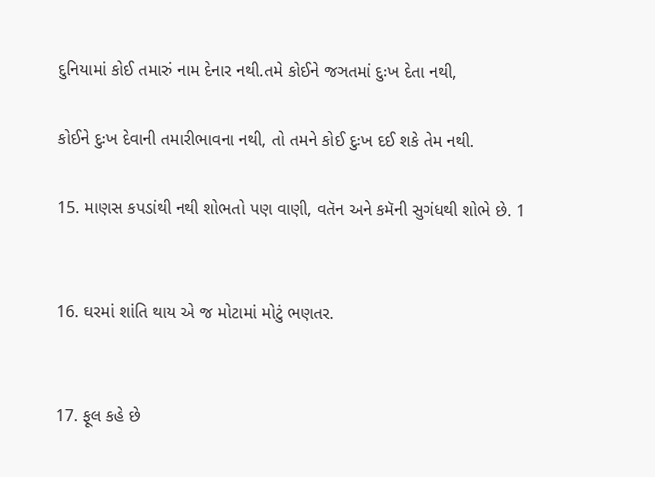દુનિયામાં કોઈ તમારું નામ દેનાર નથી.તમે કોઈને જઞતમાં દુઃખ દેતા નથી,

કોઈને દુઃખ દેવાની તમારીભાવના નથી, તો તમને કોઈ દુઃખ દઈ શકે તેમ નથી.

15. માણસ કપડાંથી નથી શોભતો પણ વાણી, વતૅન અને કમૅની સુગંધથી શોભે છે. 1


16. ઘરમાં શાંતિ થાય એ જ મોટામાં મોટું ભણતર.


17. ફૂલ કહે છે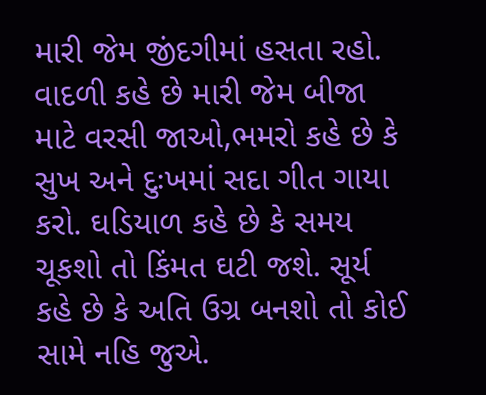મારી જેમ જીંદગીમાં હસતા રહો. વાદળી કહે છે મારી જેમ બીજા માટે વરસી જાઓ,ભમરો કહે છે કે સુખ અને દુઃખમાં સદા ગીત ગાયા કરો. ઘડિયાળ કહે છે કે સમય ચૂકશો તો કિંમત ઘટી જશે. સૂર્ય કહે છે કે અતિ ઉગ્ર બનશો તો કોઈ સામે નહિ જુએ.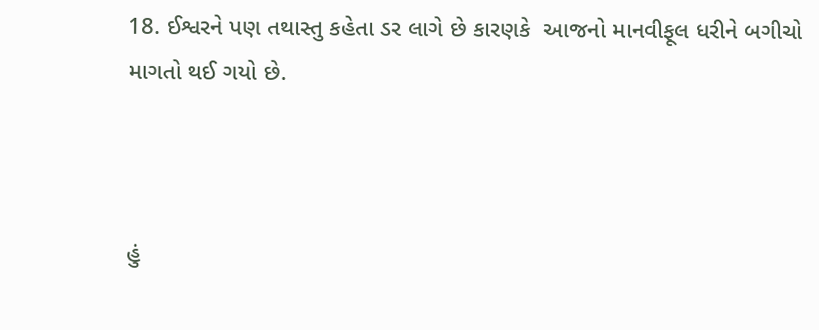18. ઈશ્વરને પણ તથાસ્તુ કહેતા ડર લાગે છે કારણકે  આજનો માનવીફૂલ ધરીને બગીચો માગતો થઈ ગયો છે.



હું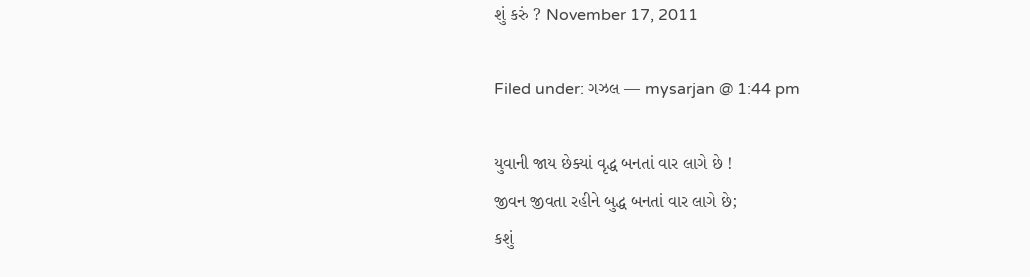શું કરું ? November 17, 2011

Filed under: ગઝલ — mysarjan @ 1:44 pm

યુવાની જાય છેક્યાં વૃદ્ધ બનતાં વાર લાગે છે !
જીવન જીવતા રહીને બુદ્ધ બનતાં વાર લાગે છે;
કશું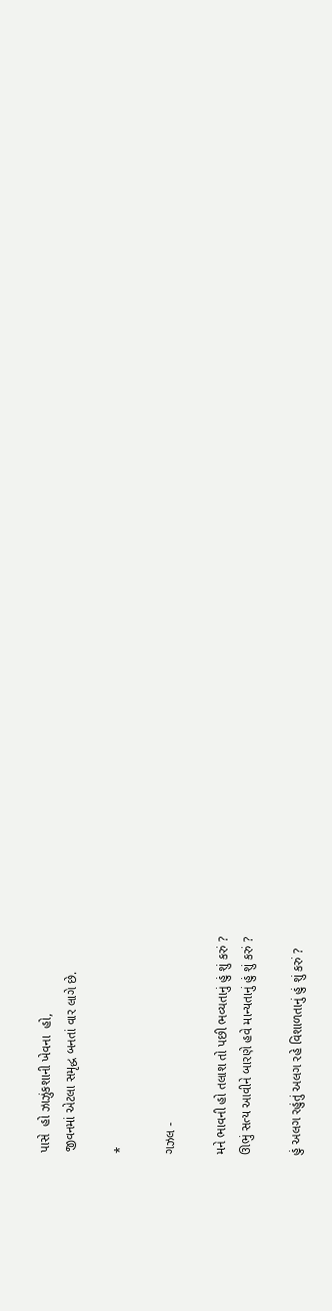પાસે  હો ઝાઝુંકશાની ખેવના  હો,
જીવનમાં એટલા સમૃદ્ધ બનતાં વાર લાગે છે.

*

ગઝલ -

મને ભાવની હો તલાશ તો પછી ભવ્યતાનું હું શું કરું ?
ઊભું સત્ય આવીને બારણે હવે માન્યતાનું હું શું કરું ?

હું અલગ રહુંતું અલગ રહે વિશાળતાનું હું શું કરું ?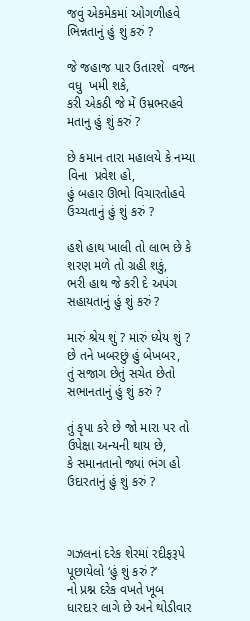જવું એકમેકમાં ઓગળીહવે ભિન્નતાનું હું શું કરું ?

જે જહાજ પાર ઉતારશે  વજન વધુ  ખમી શકે,
કરી એકઠી જે મેં ઉમ્રભરહવે  મતાનુ હું શું કરું ?

છે કમાન તારા મહાલયે કે નમ્યા વિના  પ્રવેશ હો,
હું બહાર ઊભો વિચારતોહવે ઉચ્ચતાનું હું શું કરું ?

હશે હાથ ખાલી તો લાભ છે કે શરણ મળે તો ગ્રહી શકું,
ભરી હાથ જે કરી દે અપંગ સહાયતાનું હું શું કરું ?

મારું શ્રેય શું ? મારું ધ્યેય શું ? છે તને ખબરછું હું બેખબર,
તું સજાગ છેતું સચેત છેતો સભાનતાનું હું શું કરું ?

તું કૃપા કરે છે જો મારા પર તો ઉપેક્ષા અન્યની થાય છે,
કે સમાનતાનો જ્યાં ભંગ હો ઉદારતાનું હું શું કરું ?



ગઝલનાં દરેક શેરમાં રદીફરૂપે પૂછાયેલો ‘હું શું કરું ?’
નો પ્રશ્ન દરેક વખતે ખૂબ  ધારદાર લાગે છે અને થોડીવાર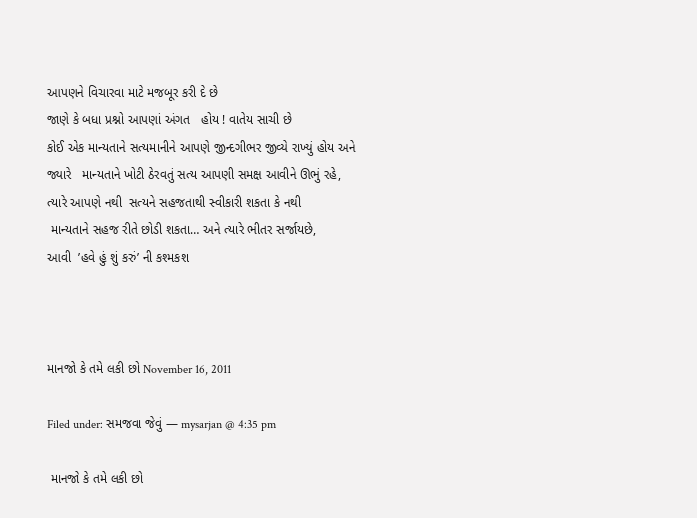આપણને વિચારવા માટે મજબૂર કરી દે છે
જાણે કે બધા પ્રશ્નો આપણાં અંગત   હોય ! વાતેય સાચી છે
કોઈ એક માન્યતાને સત્યમાનીને આપણે જીન્દગીભર જીવ્યે રાખ્યું હોય અને
જ્યારે   માન્યતાને ખોટી ઠેરવતું સત્ય આપણી સમક્ષ આવીને ઊભું રહે,
ત્યારે આપણે નથી  સત્યને સહજતાથી સ્વીકારી શકતા કે નથી
 માન્યતાને સહજ રીતે છોડી શકતા… અને ત્યારે ભીતર સર્જાયછે,
આવી  ’હવે હું શું કરું’ ની કશ્મકશ



માનજો કે તમે લકી છો November 16, 2011

Filed under: સમજવા જેવું — mysarjan @ 4:35 pm

 માનજો કે તમે લકી છો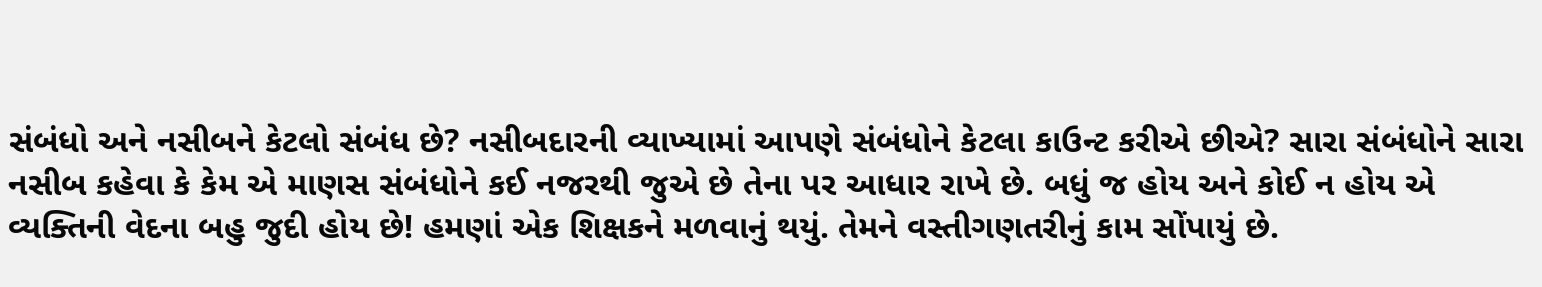સંબંધો અને નસીબને કેટલો સંબંધ છે? નસીબદારની વ્યાખ્યામાં આપણે સંબંધોને કેટલા કાઉન્ટ કરીએ છીએ? સારા સંબંધોને સારા નસીબ કહેવા કે કેમ એ માણસ સંબંધોને કઈ નજરથી જુએ છે તેના પર આધાર રાખે છે. બધું જ હોય અને કોઈ ન હોય એ વ્યક્તિની વેદના બહુ જુદી હોય છે! હમણાં એક શિક્ષકને મળવાનું થયું. તેમને વસ્તીગણતરીનું કામ સોંપાયું છે.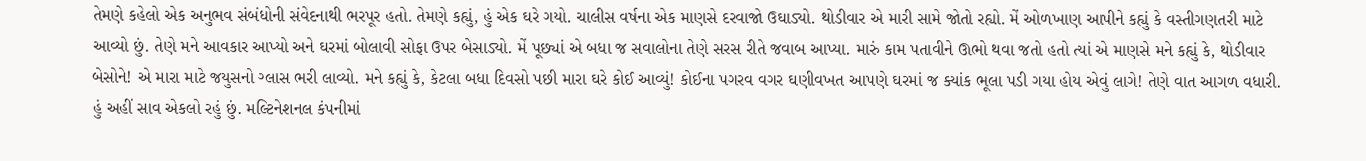તેમણે કહેલો એક અનુભવ સંબંધોની સંવેદનાથી ભરપૂર હતો. તેમણે કહ્યું, હું એક ઘરે ગયો. ચાલીસ વર્ષના એક માણસે દરવાજો ઉઘાડ્યો. થોડીવાર એ મારી સામે જોતો રહ્યો. મેં ઓળખાણ આપીને કહ્યું કે વસ્તીગણતરી માટે આવ્યો છું. તેણે મને આવકાર આપ્યો અને ઘરમાં બોલાવી સોફા ઉપર બેસાડ્યો. મેં પૂછ્યાં એ બધા જ સવાલોના તેણે સરસ રીતે જવાબ આપ્યા. મારું કામ પતાવીને ઊભો થવા જતો હતો ત્યાં એ માણસે મને કહ્યું કે, થોડીવાર બેસોને! એ મારા માટે જયુસનો ગ્લાસ ભરી લાવ્યો. મને કહ્યું કે, કેટલા બધા દિવસો પછી મારા ઘરે કોઈ આવ્યું! કોઈના પગરવ વગર ઘણીવખત આપણે ઘરમાં જ ક્યાંક ભૂલા પડી ગયા હોય એવું લાગે! તેણે વાત આગળ વધારી. હું અહીં સાવ એકલો રહું છું. મલ્ટિનેશનલ કંપનીમાં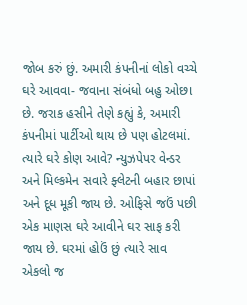જોબ કરું છું. અમારી કંપનીનાં લોકો વચ્ચે ઘરે આવવા- જવાના સંબંધો બહુ ઓછા છે. જરાક હસીને તેણે કહ્યું કે, અમારી કંપનીમાં પાર્ટીઓ થાય છે પણ હોટલમાં. ત્યારે ઘરે કોણ આવે? ન્યુઝપેપર વેન્ડર અને મિલ્કમેન સવારે ફ્લેટની બહાર છાપાં અને દૂધ મૂકી જાય છે. ઓફિસે જઉં પછી એક માણસ ઘરે આવીને ઘર સાફ કરી જાય છે. ઘરમાં હોઉં છું ત્યારે સાવ એકલો જ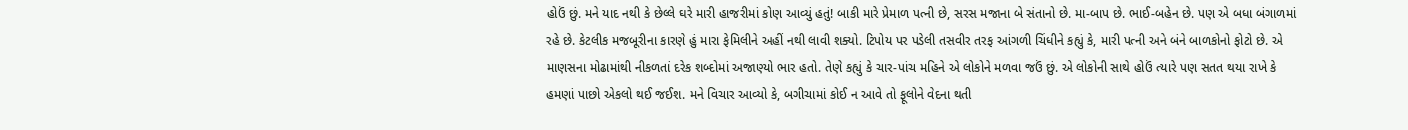હોઉં છું. મને યાદ નથી કે છેલ્લે ઘરે મારી હાજરીમાં કોણ આવ્યું હતું! બાકી મારે પ્રેમાળ પત્ની છે, સરસ મજાના બે સંતાનો છે. મા-બાપ છે. ભાઈ-બહેન છે. પણ એ બધા બંગાળમાં રહે છે. કેટલીક મજબૂરીના કારણે હું મારા ફેમિલીને અહીં નથી લાવી શક્યો. ટિપોય પર પડેલી તસવીર તરફ આંગળી ચિંધીને કહ્યું કે, મારી પત્ની અને બંને બાળકોનો ફોટો છે. એ માણસના મોઢામાંથી નીકળતાં દરેક શબ્દોમાં અજાણ્યો ભાર હતો. તેણે કહ્યું કે ચાર-પાંચ મહિને એ લોકોને મળવા જઉં છું. એ લોકોની સાથે હોઉં ત્યારે પણ સતત થયા રાખે કે હમણાં પાછો એકલો થઈ જઈશ. મને વિચાર આવ્યો કે, બગીચામાં કોઈ ન આવે તો ફૂલોને વેદના થતી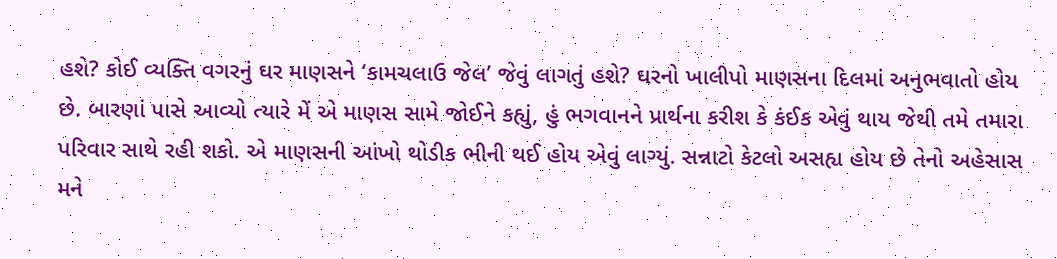હશે? કોઈ વ્યક્તિ વગરનું ઘર માણસને ‘કામચલાઉ જેલ’ જેવું લાગતું હશે? ઘરનો ખાલીપો માણસના દિલમાં અનુભવાતો હોય છે. બારણાં પાસે આવ્યો ત્યારે મેં એ માણસ સામે જોઈને કહ્યું, હું ભગવાનને પ્રાર્થના કરીશ કે કંઈક એવું થાય જેથી તમે તમારા પરિવાર સાથે રહી શકો. એ માણસની આંખો થોડીક ભીની થઈ હોય એવું લાગ્યું. સન્નાટો કેટલો અસહ્ય હોય છે તેનો અહેસાસ મને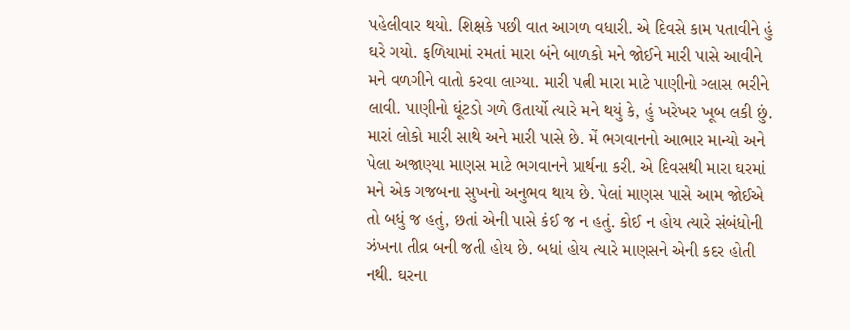પહેલીવાર થયો. શિક્ષકે પછી વાત આગળ વધારી. એ દિવસે કામ પતાવીને હું ઘરે ગયો. ફળિયામાં રમતાં મારા બંને બાળકો મને જોઈને મારી પાસે આવીને મને વળગીને વાતો કરવા લાગ્યા. મારી પત્ની મારા માટે પાણીનો ગ્લાસ ભરીને લાવી. પાણીનો ઘૂંટડો ગળે ઉતાર્યો ત્યારે મને થયું કે, હું ખરેખર ખૂબ લકી છું. મારાં લોકો મારી સાથે અને મારી પાસે છે. મેં ભગવાનનો આભાર માન્યો અને પેલા અજાણ્યા માણસ માટે ભગવાનને પ્રાર્થના કરી. એ દિવસથી મારા ઘરમાં મને એક ગજબના સુખનો અનુભવ થાય છે. પેલાં માણસ પાસે આમ જોઈએ તો બધું જ હતું, છતાં એની પાસે કંઈ જ ન હતું. કોઈ ન હોય ત્યારે સંબંધોની ઝંખના તીવ્ર બની જતી હોય છે. બધાં હોય ત્યારે માણસને એની કદર હોતી નથી. ઘરના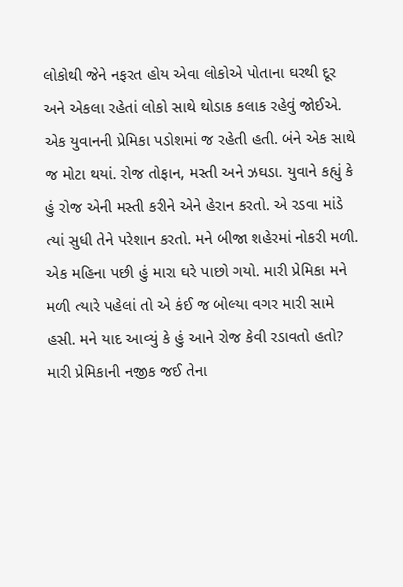લોકોથી જેને નફરત હોય એવા લોકોએ પોતાના ઘરથી દૂર અને એકલા રહેતાં લોકો સાથે થોડાક કલાક રહેવું જોઈએ. એક યુવાનની પ્રેમિકા પડોશમાં જ રહેતી હતી. બંને એક સાથે જ મોટા થયાં. રોજ તોફાન, મસ્તી અને ઝઘડા. યુવાને કહ્યું કે હું રોજ એની મસ્તી કરીને એને હેરાન કરતો. એ રડવા માંડે ત્યાં સુધી તેને પરેશાન કરતો. મને બીજા શહેરમાં નોકરી મળી. એક મહિના પછી હું મારા ઘરે પાછો ગયો. મારી પ્રેમિકા મને મળી ત્યારે પહેલાં તો એ કંઈ જ બોલ્યા વગર મારી સામે હસી. મને યાદ આવ્યું કે હું આને રોજ કેવી રડાવતો હતો? મારી પ્રેમિકાની નજીક જઈ તેના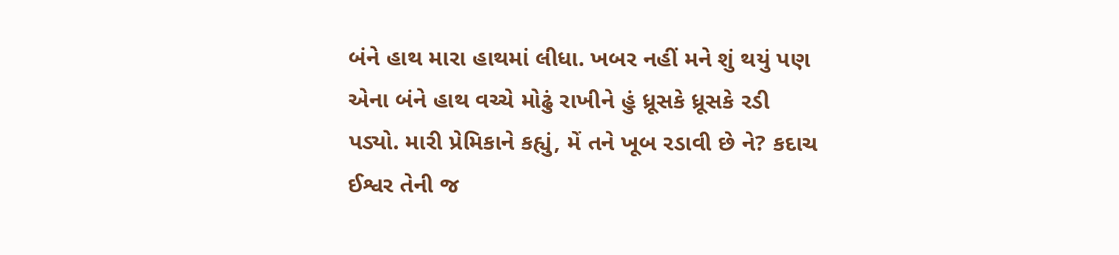બંને હાથ મારા હાથમાં લીધા. ખબર નહીં મને શું થયું પણ એના બંને હાથ વચ્ચે મોઢું રાખીને હું ધ્રૂસકે ધ્રૂસકે રડી પડ્યો. મારી પ્રેમિકાને કહ્યું, મેં તને ખૂબ રડાવી છે ને? કદાચ ઈશ્વર તેની જ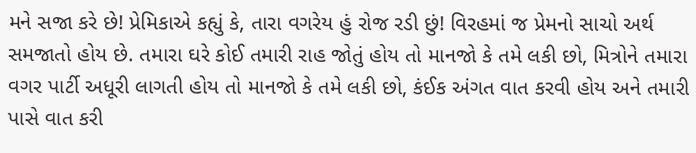મને સજા કરે છે! પ્રેમિકાએ કહ્યું કે, તારા વગરેય હું રોજ રડી છું! વિરહમાં જ પ્રેમનો સાચો અર્થ સમજાતો હોય છે. તમારા ઘરે કોઈ તમારી રાહ જોતું હોય તો માનજો કે તમે લકી છો, મિત્રોને તમારા વગર પાર્ટી અધૂરી લાગતી હોય તો માનજો કે તમે લકી છો, કંઈક અંગત વાત કરવી હોય અને તમારી પાસે વાત કરી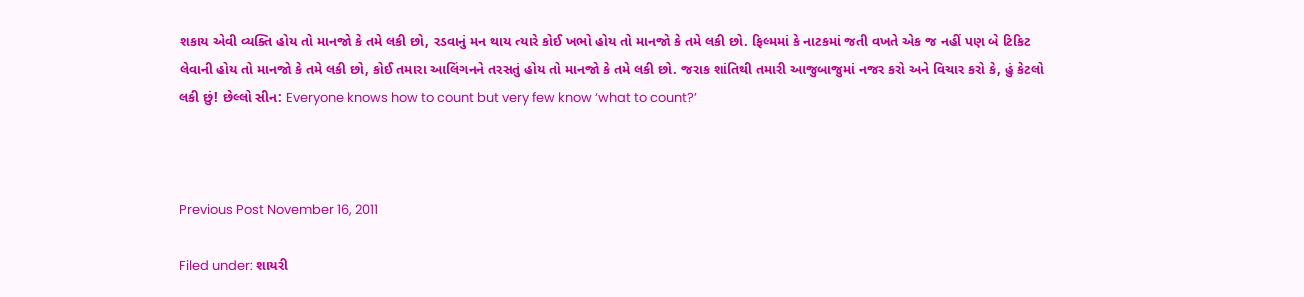શકાય એવી વ્યક્તિ હોય તો માનજો કે તમે લકી છો, રડવાનું મન થાય ત્યારે કોઈ ખભો હોય તો માનજો કે તમે લકી છો. ફિલ્મમાં કે નાટકમાં જતી વખતે એક જ નહીં પણ બે ટિકિટ લેવાની હોય તો માનજો કે તમે લકી છો, કોઈ તમારા આલિંગનને તરસતું હોય તો માનજો કે તમે લકી છો. જરાક શાંતિથી તમારી આજુબાજુમાં નજર કરો અને વિચાર કરો કે, હું કેટલો લકી છું! છેલ્લો સીન: Everyone knows how to count but very few know ‘what to count?’



Previous Post November 16, 2011

Filed under: શાયરી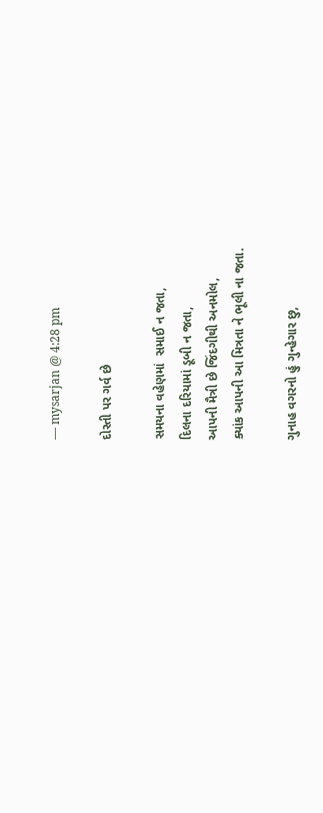— mysarjan @ 4:28 pm

દોસ્તી પર ગર્વ છે

સમયના વહેણમાં  સમાઈ ન જતા,
દિલના દરિયામાં ડૂબી ન જતા,
આપની મૈત્રી છે જિંદગીથી અનમોલ,
ક્યાંક આપની આ મિત્રતા ને ભૂલી ના જતા.

ગુનાહ વગરનો હું ગુન્હેગાર છુ,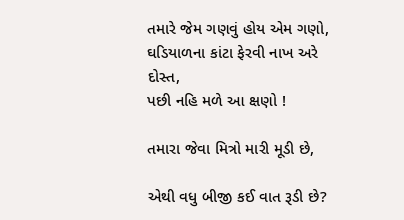તમારે જેમ ગણવું હોય એમ ગણો,
ઘડિયાળના કાંટા ફેરવી નાખ અરે દોસ્ત,
પછી નહિ મળે આ ક્ષણો !

તમારા જેવા મિત્રો મારી મૂડી છે,

એથી વધુ બીજી કઈ વાત રૂડી છે?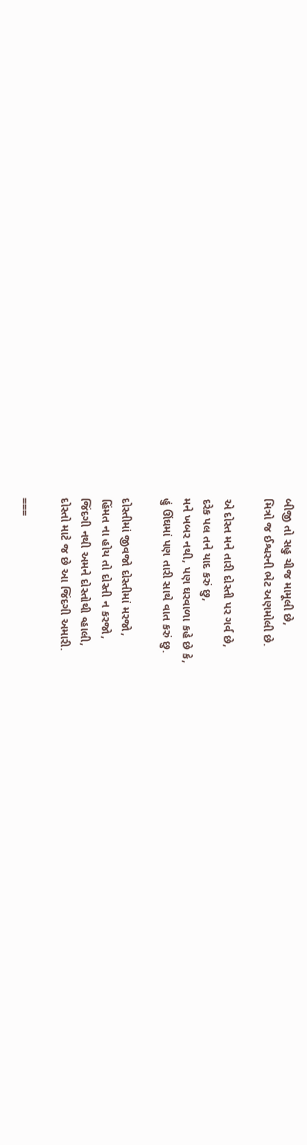બીજી તો સહુ ચીજ મામૂલી છે,
મિત્રો જ ઈશ્વરની ભેટ અણમોલી છે.

એ દોસ્ત મને તારી દોસ્તી પર ગર્વ છે,
દરેક પલ તને યાદ કરું છુ,
મને ખબર નથી, પણ ઘરવાળા કહે છે કે,
હું ઊંઘમાં પણ તારી સાથે વાત કરું છુ.

દોસ્તીમાં જીવજો દોસ્તીમાં મરજો,
હિંમત ના હોય તો દોસ્તી ન કરજો,
જિંદગી નથી અમને દોસ્તોથી વ્હાલી,
દોસ્તો માટે જ છે આ જિંદગી અમારી.

===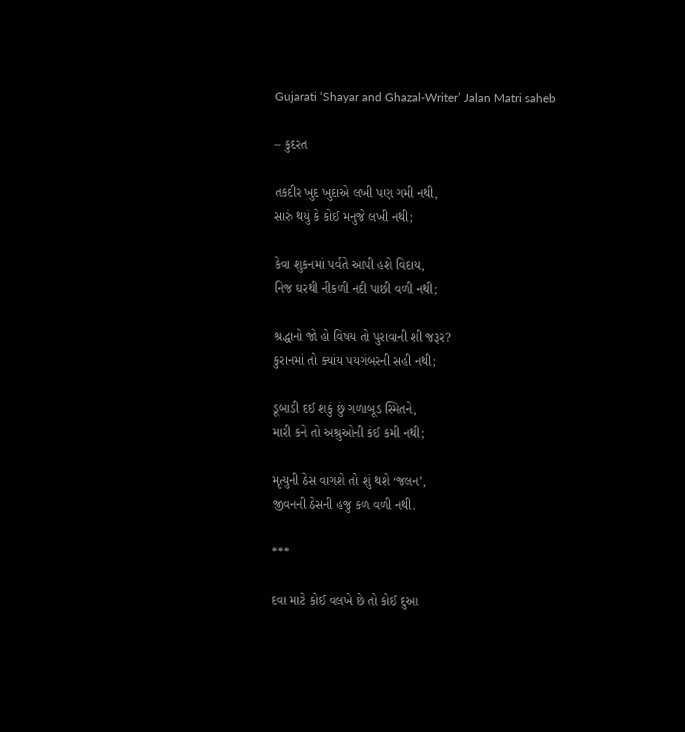Gujarati ‘Shayar and Ghazal-Writer’ Jalan Matri saheb

– કુદરત

તકદીર ખુદ ખુદાએ લખી પણ ગમી નથી,
સારું થયું કે કોઈ મનુજે લખી નથી;

કેવા શુકનમાં પર્વતે આપી હશે વિદાય,
નિજ ઘરથી નીકળી નદી પાછી વળી નથી;

શ્રદ્ધાનો જો હો વિષય તો પુરાવાની શી જરૂર?
કુરાનમાં તો ક્યાંય પયગંબરની સહી નથી;

ડૂબાડી દઈ શકું છું ગળાબૂડ સ્મિતને,
મારી કને તો અશ્રુઓની કંઈ કમી નથી;

મૃત્યુની ઠેસ વાગશે તો શું થશે ‘જલન’,
જીવનની ઠેસની હજુ કળ વળી નથી.

***

દવા માટે કોઈ વલખે છે તો કોઈ દુઆ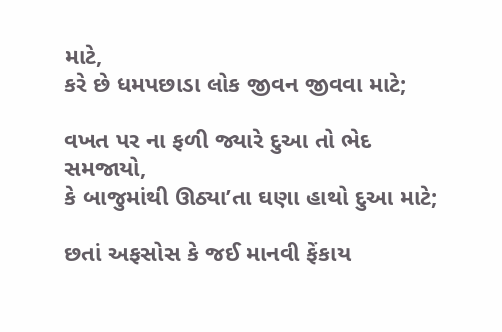માટે,
કરે છે ધમપછાડા લોક જીવન જીવવા માટે;

વખત પર ના ફળી જ્યારે દુઆ તો ભેદ સમજાયો,
કે બાજુમાંથી ઊઠ્યા’તા ઘણા હાથો દુઆ માટે;

છતાં અફસોસ કે જઈ માનવી ફેંકાય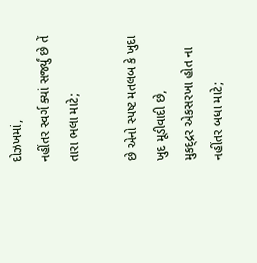દોઝખમાં,
નહીંતર સ્વર્ગ ક્યાં સર્જ્યું છે તેં તારા ભલા માટે;

છે એનો સ્પષ્ટ મતલબ કે ખુદા ખુદ મૂડીવાદી છે,
મુકદ્દ્રર એકસરખા હોત ના નહીંતર બધા માટે;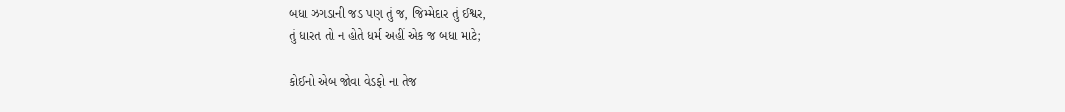બધા ઝગડાની જડ પણ તું જ, જિમ્મેદાર તું ઈશ્વર,
તું ધારત તો ન હોતે ધર્મ અહીં એક જ બધા માટે;

કોઈનો એબ જોવા વેડફો ના તેજ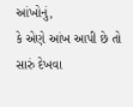આંખોનું,
કે એણે આંખ આપી છે તો સારું દેખવા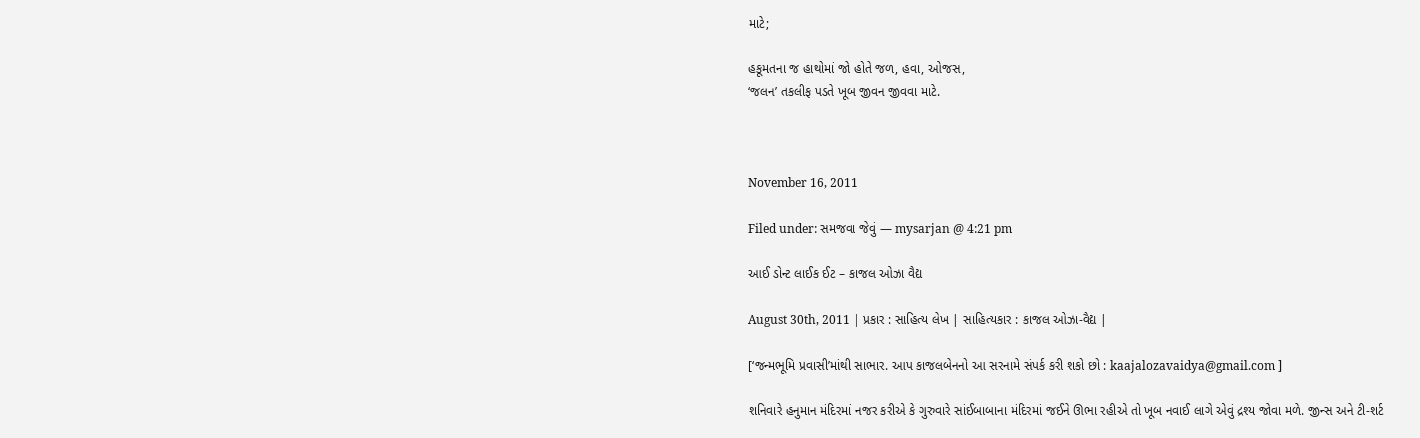માટે;

હકૂમતના જ હાથોમાં જો હોતે જળ, હવા, ઓજસ,
‘જલન’ તકલીફ પડતે ખૂબ જીવન જીવવા માટે.



November 16, 2011

Filed under: સમજવા જેવું — mysarjan @ 4:21 pm

આઈ ડોન્ટ લાઈક ઈટ – કાજલ ઓઝા વૈદ્ય

August 30th, 2011 | પ્રકાર : સાહિત્ય લેખ | સાહિત્યકાર : કાજલ ઓઝા-વૈદ્ય |

[‘જન્મભૂમિ પ્રવાસી’માંથી સાભાર. આપ કાજલબેનનો આ સરનામે સંપર્ક કરી શકો છો : kaajalozavaidya@gmail.com ]

શનિવારે હનુમાન મંદિરમાં નજર કરીએ કે ગુરુવારે સાંઈબાબાના મંદિરમાં જઈને ઊભા રહીએ તો ખૂબ નવાઈ લાગે એવું દ્રશ્ય જોવા મળે. જીન્સ અને ટી-શર્ટ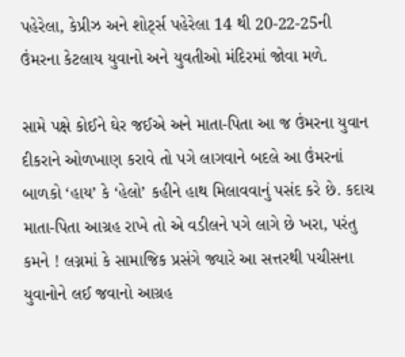પહેરેલા, કેપ્રીઝ અને શોર્ટ્સ પહેરેલા 14 થી 20-22-25ની ઉંમરના કેટલાય યુવાનો અને યુવતીઓ મંદિરમાં જોવા મળે.

સામે પક્ષે કોઈને ઘેર જઈએ અને માતા-પિતા આ જ ઉંમરના યુવાન દીકરાને ઓળખાણ કરાવે તો પગે લાગવાને બદલે આ ઉંમરનાં બાળકો ‘હાય’ કે ‘હેલો’ કહીને હાથ મિલાવવાનું પસંદ કરે છે. કદાચ માતા-પિતા આગ્રહ રાખે તો એ વડીલને પગે લાગે છે ખરા, પરંતુ કમને ! લગ્નમાં કે સામાજિક પ્રસંગે જ્યારે આ સત્તરથી પચીસના યુવાનોને લઈ જવાનો આગ્રહ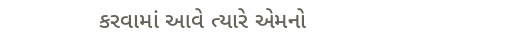કરવામાં આવે ત્યારે એમનો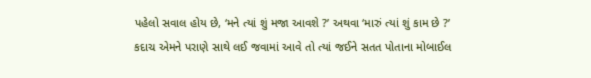પહેલો સવાલ હોય છે, ‘મને ત્યાં શું મજા આવશે ?’ અથવા ‘મારું ત્યાં શું કામ છે ?’ કદાચ એમને પરાણે સાથે લઈ જવામાં આવે તો ત્યાં જઈને સતત પોતાના મોબાઈલ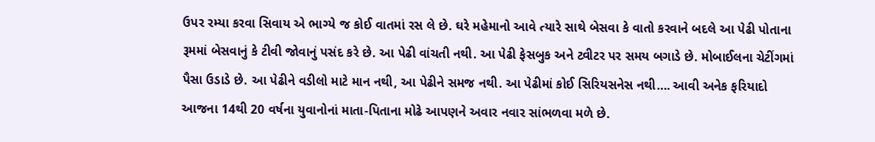ઉપર રમ્યા કરવા સિવાય એ ભાગ્યે જ કોઈ વાતમાં રસ લે છે. ઘરે મહેમાનો આવે ત્યારે સાથે બેસવા કે વાતો કરવાને બદલે આ પેઢી પોતાના રૂમમાં બેસવાનું કે ટીવી જોવાનું પસંદ કરે છે. આ પેઢી વાંચતી નથી. આ પેઢી ફેસબુક અને ટ્વીટર પર સમય બગાડે છે. મોબાઈલના ચેટીંગમાં પૈસા ઉડાડે છે. આ પેઢીને વડીલો માટે માન નથી, આ પેઢીને સમજ નથી. આ પેઢીમાં કોઈ સિરિયસનેસ નથી…. આવી અનેક ફરિયાદો આજના 14થી 20 વર્ષના યુવાનોનાં માતા-પિતાના મોઢે આપણને અવાર નવાર સાંભળવા મળે છે.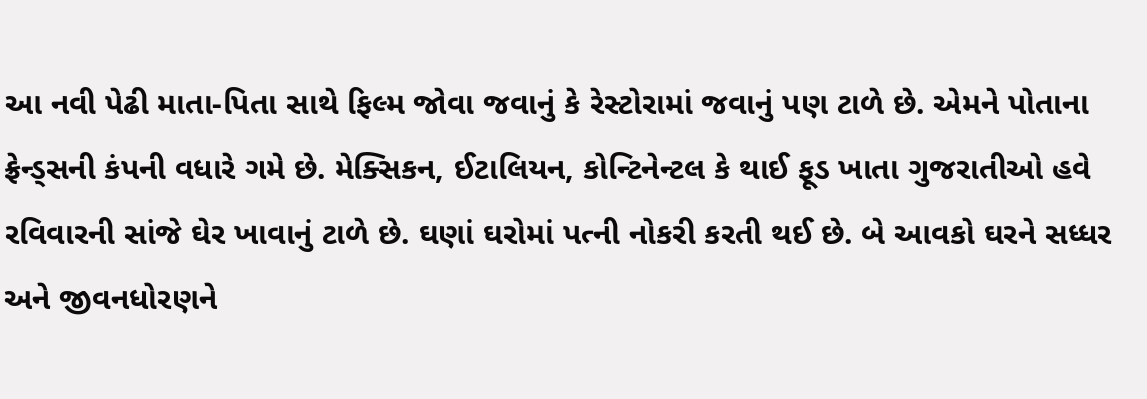આ નવી પેઢી માતા-પિતા સાથે ફિલ્મ જોવા જવાનું કે રેસ્ટોરામાં જવાનું પણ ટાળે છે. એમને પોતાના ફ્રેન્ડ્સની કંપની વધારે ગમે છે. મેક્સિકન, ઈટાલિયન, કોન્ટિનેન્ટલ કે થાઈ ફૂડ ખાતા ગુજરાતીઓ હવે રવિવારની સાંજે ઘેર ખાવાનું ટાળે છે. ઘણાં ઘરોમાં પત્ની નોકરી કરતી થઈ છે. બે આવકો ઘરને સધ્ધર અને જીવનધોરણને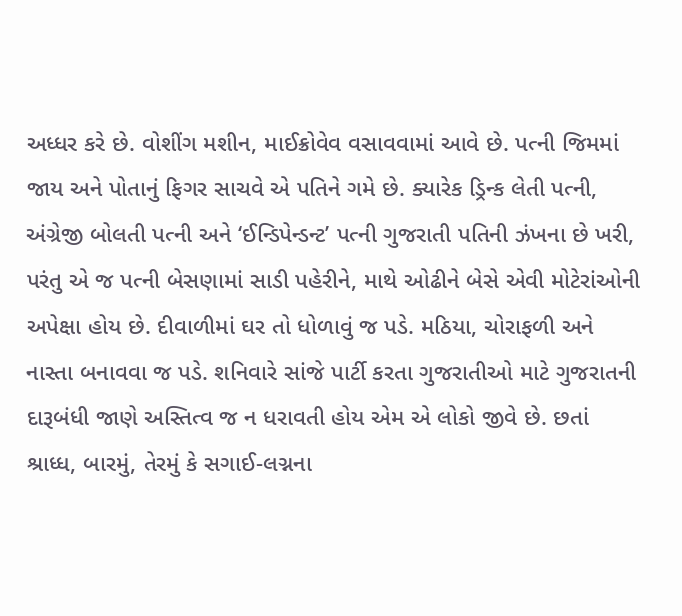અધ્ધર કરે છે. વોશીંગ મશીન, માઈક્રોવેવ વસાવવામાં આવે છે. પત્ની જિમમાં જાય અને પોતાનું ફિગર સાચવે એ પતિને ગમે છે. ક્યારેક ડ્રિન્ક લેતી પત્ની, અંગ્રેજી બોલતી પત્ની અને ‘ઈન્ડિપેન્ડન્ટ’ પત્ની ગુજરાતી પતિની ઝંખના છે ખરી, પરંતુ એ જ પત્ની બેસણામાં સાડી પહેરીને, માથે ઓઢીને બેસે એવી મોટેરાંઓની અપેક્ષા હોય છે. દીવાળીમાં ઘર તો ધોળાવું જ પડે. મઠિયા, ચોરાફળી અને નાસ્તા બનાવવા જ પડે. શનિવારે સાંજે પાર્ટી કરતા ગુજરાતીઓ માટે ગુજરાતની દારૂબંધી જાણે અસ્તિત્વ જ ન ધરાવતી હોય એમ એ લોકો જીવે છે. છતાં શ્રાધ્ધ, બારમું, તેરમું કે સગાઈ-લગ્નના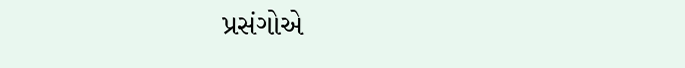પ્રસંગોએ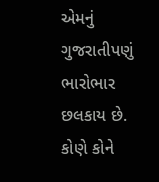એમનું ગુજરાતીપણું ભારોભાર છલકાય છે. કોણે કોને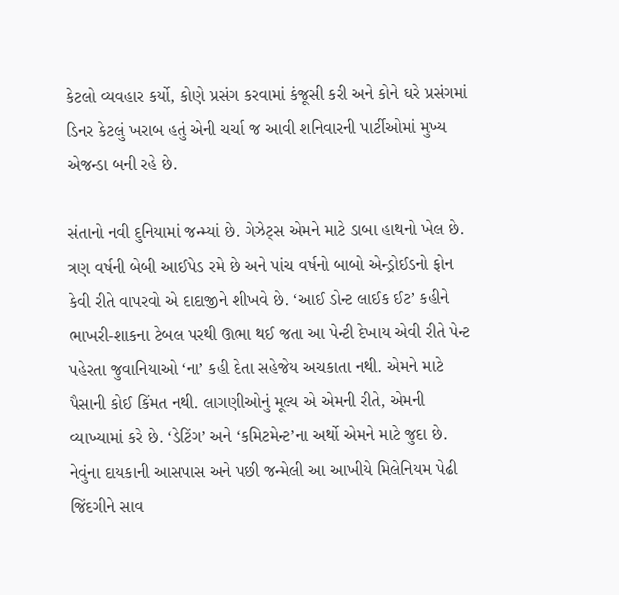કેટલો વ્યવહાર કર્યો, કોણે પ્રસંગ કરવામાં કંજૂસી કરી અને કોને ઘરે પ્રસંગમાં ડિનર કેટલું ખરાબ હતું એની ચર્ચા જ આવી શનિવારની પાર્ટીઓમાં મુખ્ય એજન્ડા બની રહે છે.

સંતાનો નવી દુનિયામાં જન્મ્યાં છે. ગેઝેટ્સ એમને માટે ડાબા હાથનો ખેલ છે. ત્રણ વર્ષની બેબી આઈપેડ રમે છે અને પાંચ વર્ષનો બાબો એન્ડ્રોઈડનો ફોન કેવી રીતે વાપરવો એ દાદાજીને શીખવે છે. ‘આઈ ડોન્ટ લાઈક ઈટ’ કહીને ભાખરી-શાકના ટેબલ પરથી ઊભા થઈ જતા આ પેન્ટી દેખાય એવી રીતે પેન્ટ પહેરતા જુવાનિયાઓ ‘ના’ કહી દેતા સહેજેય અચકાતા નથી. એમને માટે પૈસાની કોઈ કિંમત નથી. લાગણીઓનું મૂલ્ય એ એમની રીતે, એમની વ્યાખ્યામાં કરે છે. ‘ડેટિંગ’ અને ‘કમિટમેન્ટ’ના અર્થો એમને માટે જુદા છે. નેવુંના દાયકાની આસપાસ અને પછી જન્મેલી આ આખીયે મિલેનિયમ પેઢી જિંદગીને સાવ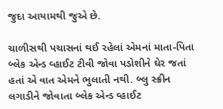જુદા આયામથી જુએ છે.

ચાળીસથી પચાસનાં થઈ રહેલાં એમનાં માતા-પિતા બ્લેક એન્ડ વ્હાઈટ ટીવી જોવા પડોશીને ઘેર જતાં હતાં એ વાત એમને ભુલાતી નથી. બ્લુ સ્ક્રીન લગાડીને જોવાતા બ્લેક એન્ડ વ્હાઈટ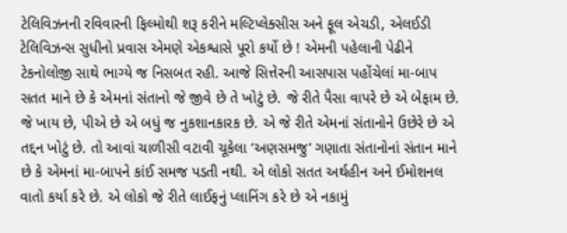ટેલિવિઝનની રવિવારની ફિલ્મોથી શરૂ કરીને મલ્ટિપ્લેક્સીસ અને ફૂલ એચડી, એલઈડી ટેલિવિઝન્સ સુધીનો પ્રવાસ એમણે એકશ્વાસે પૂરો કર્યો છે ! એમની પહેલાની પેઢીને ટેકનોલોજી સાથે ભાગ્યે જ નિસબત રહી. આજે સિત્તેરની આસપાસ પહોંચેલાં મા-બાપ સતત માને છે કે એમનાં સંતાનો જે જીવે છે તે ખોટું છે. જે રીતે પૈસા વાપરે છે એ બેફામ છે. જે ખાય છે, પીએ છે એ બધું જ નુકશાનકારક છે. એ જે રીતે એમનાં સંતાનોને ઉછેરે છે એ તદ્દન ખોટું છે. તો આવાં ચાળીસી વટાવી ચૂકેલા ‘અણસમજુ’ ગણાતા સંતાનોનાં સંતાન માને છે કે એમનાં મા-બાપને કાંઈ સમજ પડતી નથી. એ લોકો સતત અર્થહીન અને ઈમોશનલ વાતો કર્યા કરે છે. એ લોકો જે રીતે લાઈફનું પ્લાનિંગ કરે છે એ નકામું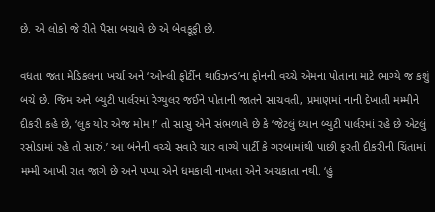છે. એ લોકો જે રીતે પૈસા બચાવે છે એ બેવકૂફી છે.

વધતા જતા મેડિકલના ખર્ચા અને ‘ઓન્લી ફોર્ટીન થાઉઝન્ડ’ના ફોનની વચ્ચે એમના પોતાના માટે ભાગ્યે જ કશું બચે છે. જિમ અને બ્યુટી પાર્લરમાં રેગ્યુલર જઈને પોતાની જાતને સાચવતી, પ્રમાણમાં નાની દેખાતી મમ્મીને દીકરી કહે છે, ‘લુક યોર એજ મોમ !’ તો સાસુ એને સંભળાવે છે કે ‘જેટલું ધ્યાન બ્યુટી પાર્લરમાં રહે છે એટલું રસોડામાં રહે તો સારું.’ આ બંનેની વચ્ચે સવારે ચાર વાગ્યે પાર્ટી કે ગરબામાંથી પાછી ફરતી દીકરીની ચિંતામાં મમ્મી આખી રાત જાગે છે અને પપ્પા એને ધમકાવી નાખતા એને અચકાતા નથી. ‘હું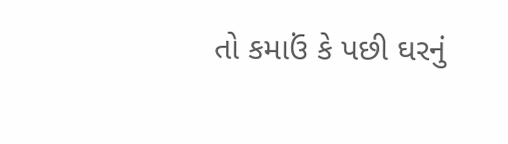તો કમાઉં કે પછી ઘરનું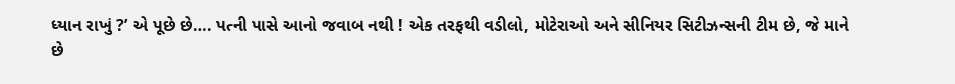ધ્યાન રાખું ?’ એ પૂછે છે…. પત્ની પાસે આનો જવાબ નથી ! એક તરફથી વડીલો, મોટેરાઓ અને સીનિયર સિટીઝન્સની ટીમ છે, જે માને છે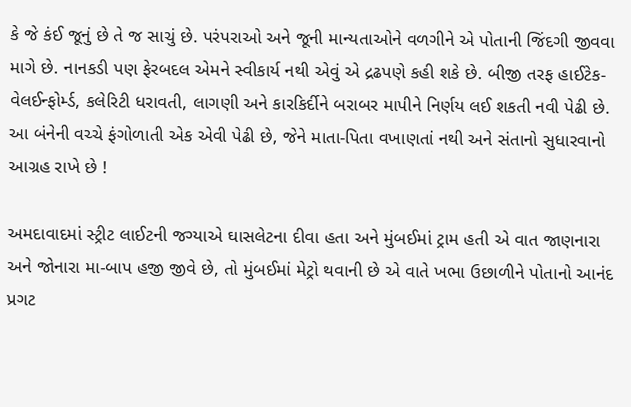કે જે કંઈ જૂનું છે તે જ સાચું છે. પરંપરાઓ અને જૂની માન્યતાઓને વળગીને એ પોતાની જિંદગી જીવવા માગે છે. નાનકડી પણ ફેરબદલ એમને સ્વીકાર્ય નથી એવું એ દ્રઢપણે કહી શકે છે. બીજી તરફ હાઈટેક-વેલઈન્ફોર્મ્ડ, કલેરિટી ધરાવતી, લાગણી અને કારકિર્દીને બરાબર માપીને નિર્ણય લઈ શકતી નવી પેઢી છે. આ બંનેની વચ્ચે ફંગોળાતી એક એવી પેઢી છે, જેને માતા-પિતા વખાણતાં નથી અને સંતાનો સુધારવાનો આગ્રહ રાખે છે !

અમદાવાદમાં સ્ટ્રીટ લાઈટની જગ્યાએ ઘાસલેટના દીવા હતા અને મુંબઈમાં ટ્રામ હતી એ વાત જાણનારા અને જોનારા મા-બાપ હજી જીવે છે, તો મુંબઈમાં મેટ્રો થવાની છે એ વાતે ખભા ઉછાળીને પોતાનો આનંદ પ્રગટ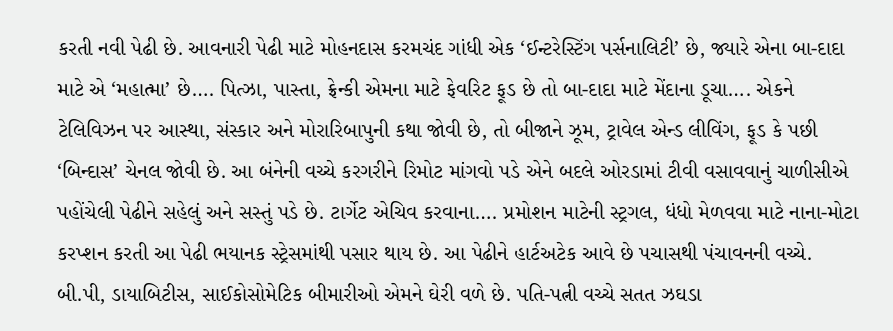કરતી નવી પેઢી છે. આવનારી પેઢી માટે મોહનદાસ કરમચંદ ગાંધી એક ‘ઈન્ટરેસ્ટિંગ પર્સનાલિટી’ છે, જ્યારે એના બા-દાદા માટે એ ‘મહાત્મા’ છે…. પિત્ઝા, પાસ્તા, ફ્રેન્કી એમના માટે ફેવરિટ ફૂડ છે તો બા-દાદા માટે મેંદાના ડૂચા…. એકને ટેલિવિઝન પર આસ્થા, સંસ્કાર અને મોરારિબાપુની કથા જોવી છે, તો બીજાને ઝૂમ, ટ્રાવેલ એન્ડ લીવિંગ, ફૂડ કે પછી ‘બિન્દાસ’ ચેનલ જોવી છે. આ બંનેની વચ્ચે કરગરીને રિમોટ માંગવો પડે એને બદલે ઓરડામાં ટીવી વસાવવાનું ચાળીસીએ પહોંચેલી પેઢીને સહેલું અને સસ્તું પડે છે. ટાર્ગેટ એચિવ કરવાના…. પ્રમોશન માટેની સ્ટ્રગલ, ધંધો મેળવવા માટે નાના-મોટા કરપ્શન કરતી આ પેઢી ભયાનક સ્ટ્રેસમાંથી પસાર થાય છે. આ પેઢીને હાર્ટઅટેક આવે છે પચાસથી પંચાવનની વચ્ચે. બી.પી, ડાયાબિટીસ, સાઈકોસોમેટિક બીમારીઓ એમને ઘેરી વળે છે. પતિ-પત્ની વચ્ચે સતત ઝઘડા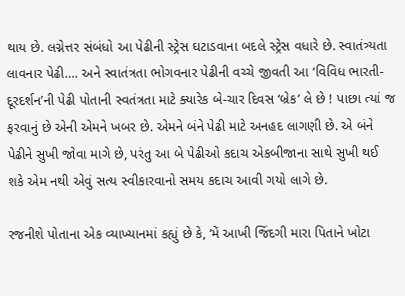થાય છે. લગ્નેત્તર સંબંધો આ પેઢીની સ્ટ્રેસ ઘટાડવાના બદલે સ્ટ્રેસ વધારે છે. સ્વાતંત્ર્યતા લાવનાર પેઢી…. અને સ્વાતંત્રતા ભોગવનાર પેઢીની વચ્ચે જીવતી આ ‘વિવિધ ભારતી-દૂરદર્શન’ની પેઢી પોતાની સ્વતંત્રતા માટે ક્યારેક બે-ચાર દિવસ ‘બ્રેક’ લે છે ! પાછા ત્યાં જ ફરવાનું છે એની એમને ખબર છે. એમને બંને પેઢી માટે અનહદ લાગણી છે. એ બંને પેઢીને સુખી જોવા માગે છે, પરંતુ આ બે પેઢીઓ કદાચ એકબીજાના સાથે સુખી થઈ શકે એમ નથી એવું સત્ય સ્વીકારવાનો સમય કદાચ આવી ગયો લાગે છે.

રજનીશે પોતાના એક વ્યાખ્યાનમાં કહ્યું છે કે, ‘મેં આખી જિંદગી મારા પિતાને ખોટા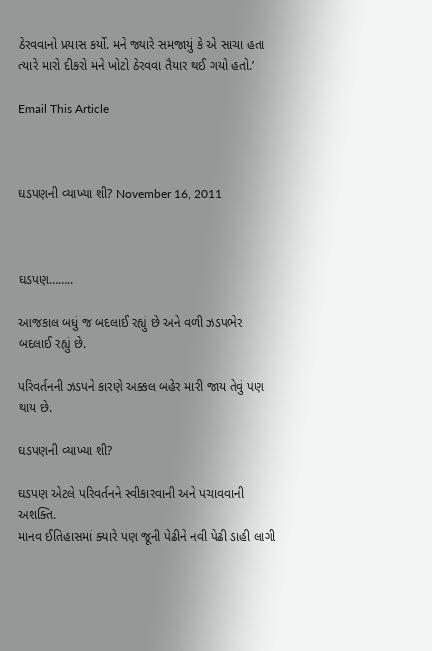ઠેરવવાનો પ્રયાસ કર્યો. મને જ્યારે સમજાયું કે એ સાચા હતા ત્યારે મારો દીકરો મને ખોટો ઠેરવવા તૈયાર થઈ ગયો હતો.’

Email This Article



ઘડપણની વ્યાખ્યા શી? November 16, 2011



ઘડપણ……..

આજકાલ બધું જ બદલાઈ રહ્યું છે અને વળી ઝડપભેર બદલાઈ રહ્યું છે.

પરિવર્તનની ઝડપને કારણે અક્કલ બહેર મારી જાય તેવું પણ થાય છે.

ઘડપણની વ્યાખ્યા શી?

ઘડપણ એટલે પરિવર્તનને સ્વીકારવાની અને પચાવવાની અશક્તિ.
માનવ ઈતિહાસમાં ક્યારે પણ જૂની પેઢીને નવી પેઢી ડાહી લાગી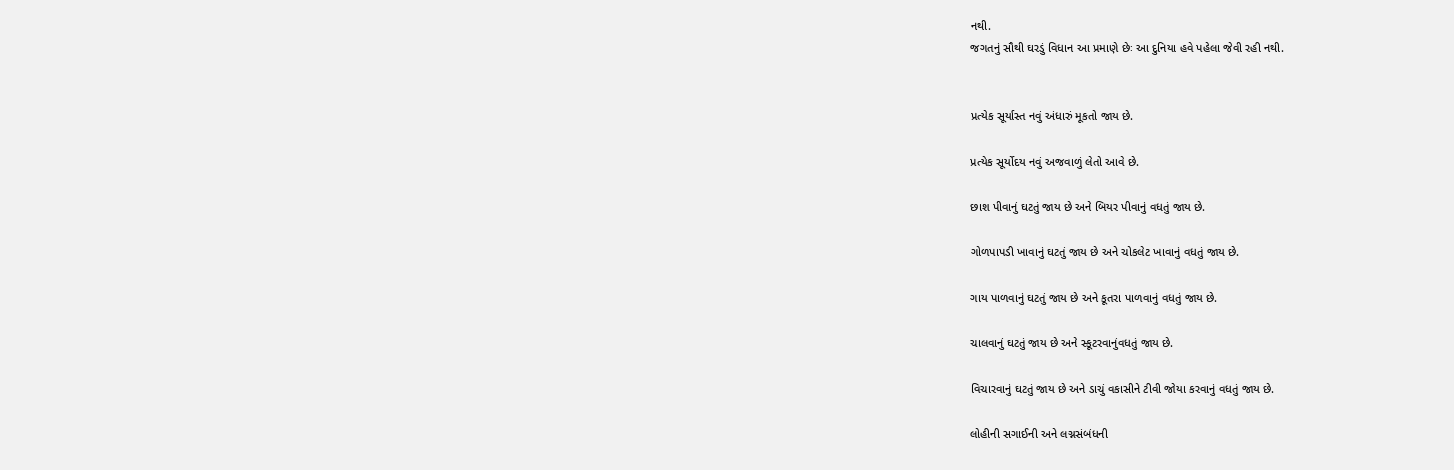નથી.
જગતનું સૌથી ઘરડું વિધાન આ પ્રમાણે છેઃ આ દુનિયા હવે પહેલા જેવી રહી નથી.


પ્રત્યેક સૂર્યાસ્ત નવું અંધારું મૂકતો જાય છે.

પ્રત્યેક સૂર્યોદય નવું અજવાળું લેતો આવે છે.

છાશ પીવાનું ઘટતું જાય છે અને બિયર પીવાનું વધતું જાય છે.

ગોળપાપડી ખાવાનું ઘટતું જાય છે અને ચોકલેટ ખાવાનું વધતું જાય છે.

ગાય પાળવાનું ઘટતું જાય છે અને કૂતરા પાળવાનું વધતું જાય છે.

ચાલવાનું ઘટતું જાય છે અને સ્કૂટરવાનુંવધતું જાય છે.

વિચારવાનું ઘટતું જાય છે અને ડાચું વકાસીને ટીવી જોયા કરવાનું વધતું જાય છે.

લોહીની સગાઈની અને લગ્નસંબંધની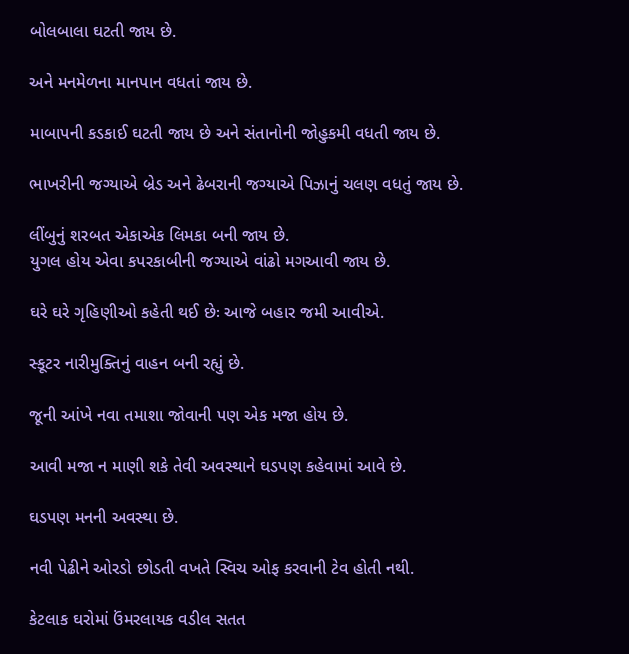બોલબાલા ઘટતી જાય છે.

અને મનમેળના માનપાન વધતાં જાય છે.

માબાપની કડકાઈ ઘટતી જાય છે અને સંતાનોની જોહુકમી વધતી જાય છે.

ભાખરીની જગ્યાએ બ્રેડ અને ઢેબરાની જગ્યાએ પિઝાનું ચલણ વધતું જાય છે.

લીંબુનું શરબત એકાએક લિમકા બની જાય છે.
યુગલ હોય એવા કપરકાબીની જગ્યાએ વાંઢો મગઆવી જાય છે.

ઘરે ઘરે ગૃહિણીઓ કહેતી થઈ છેઃ આજે બહાર જમી આવીએ.

સ્કૂટર નારીમુક્તિનું વાહન બની રહ્યું છે.

જૂની આંખે નવા તમાશા જોવાની પણ એક મજા હોય છે.

આવી મજા ન માણી શકે તેવી અવસ્થાને ઘડપણ કહેવામાં આવે છે.

ઘડપણ મનની અવસ્થા છે.

નવી પેઢીને ઓરડો છોડતી વખતે સ્વિચ ઓફ કરવાની ટેવ હોતી નથી.

કેટલાક ઘરોમાં ઉંમરલાયક વડીલ સતત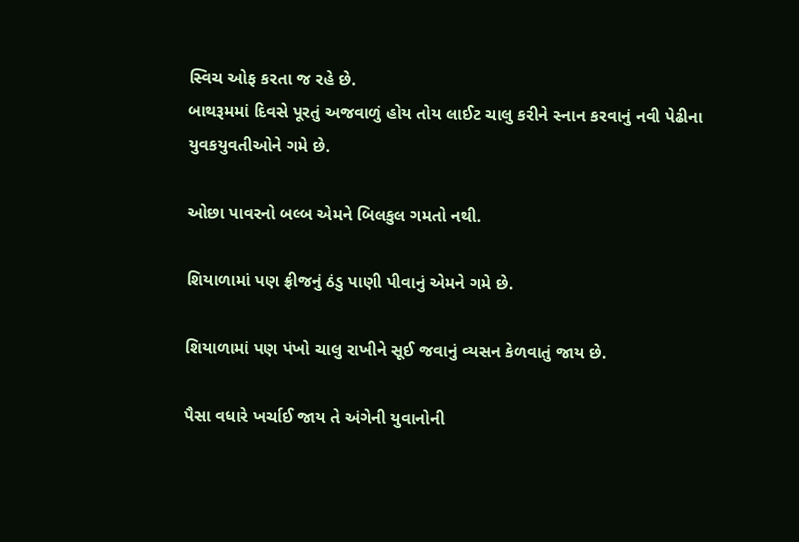સ્વિચ ઓફ કરતા જ રહે છે.
બાથરૂમમાં દિવસે પૂરતું અજવાળું હોય તોય લાઈટ ચાલુ કરીને સ્નાન કરવાનું નવી પેઢીના યુવકયુવતીઓને ગમે છે.

ઓછા પાવરનો બલ્બ એમને બિલકુલ ગમતો નથી.

શિયાળામાં પણ ફ્રીજનું ઠંડુ પાણી પીવાનું એમને ગમે છે.

શિયાળામાં પણ પંખો ચાલુ રાખીને સૂઈ જવાનું વ્યસન કેળવાતું જાય છે.

પૈસા વધારે ખર્ચાઈ જાય તે અંગેની યુવાનોની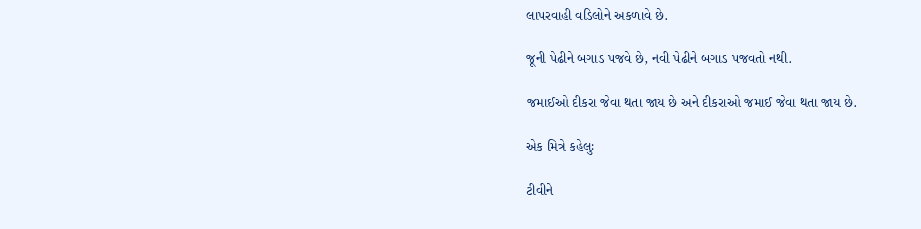લાપરવાહી વડિલોને અકળાવે છે.

જૂની પેઢીને બગાડ પજવે છે, નવી પેઢીને બગાડ પજવતો નથી.

જમાઈઓ દીકરા જેવા થતા જાય છે અને દીકરાઓ જમાઈ જેવા થતા જાય છે.

એક મિત્રે કહેલુઃ

ટીવીને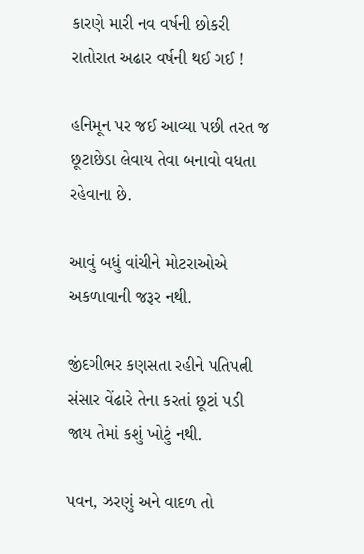કારણે મારી નવ વર્ષની છોકરી રાતોરાત અઢાર વર્ષની થઈ ગઈ !

હનિમૂન પર જઈ આવ્યા પછી તરત જ છૂટાછેડા લેવાય તેવા બનાવો વધતા રહેવાના છે.

આવું બધું વાંચીને મોટરાઓએ અકળાવાની જરૂર નથી.

જીંદગીભર કણસતા રહીને પતિપત્ની સંસાર વેંઢારે તેના કરતાં છૂટાં પડી જાય તેમાં કશું ખોટું નથી.

પવન, ઝરણું અને વાદળ તો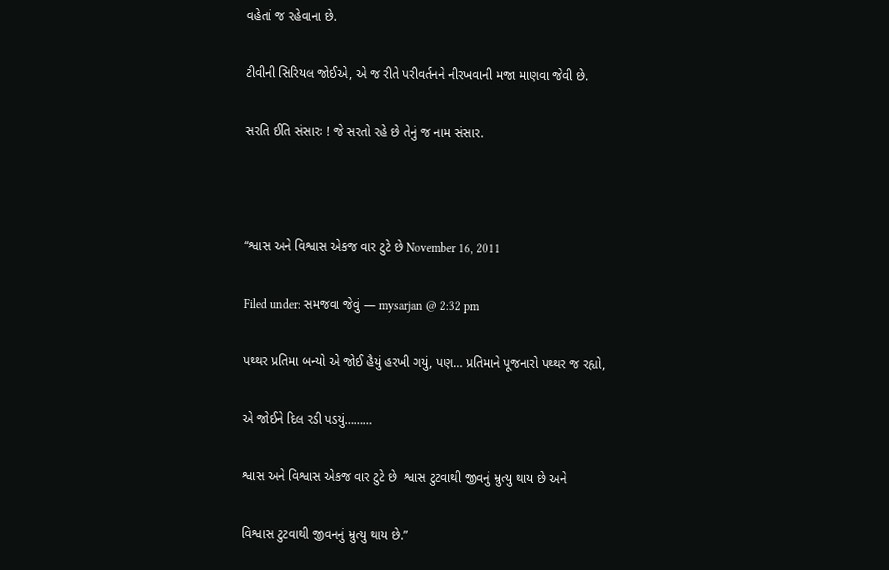વહેતાં જ રહેવાના છે.

ટીવીની સિરિયલ જોઈએ, એ જ રીતે પરીવર્તનને નીરખવાની મજા માણવા જેવી છે.

સરતિ ઈતિ સંસારઃ ! જે સરતો રહે છે તેનું જ નામ સંસાર.



“શ્વાસ અને વિશ્વાસ એકજ વાર ટુટે છે November 16, 2011

Filed under: સમજવા જેવું — mysarjan @ 2:32 pm

પથ્થર પ્રતિમા બન્યો એ જોઈ હૈયું હરખી ગયું, પણ… પ્રતિમાને પૂજનારો પથ્થર જ રહ્યો,

એ જોઈને દિલ રડી પડયું………

શ્વાસ અને વિશ્વાસ એકજ વાર ટુટે છે  શ્વાસ ટુટવાથી જીવનું મ્રુત્યુ થાય છે અને

વિશ્વાસ ટુટવાથી જીવનનું મ્રુત્યુ થાય છે.”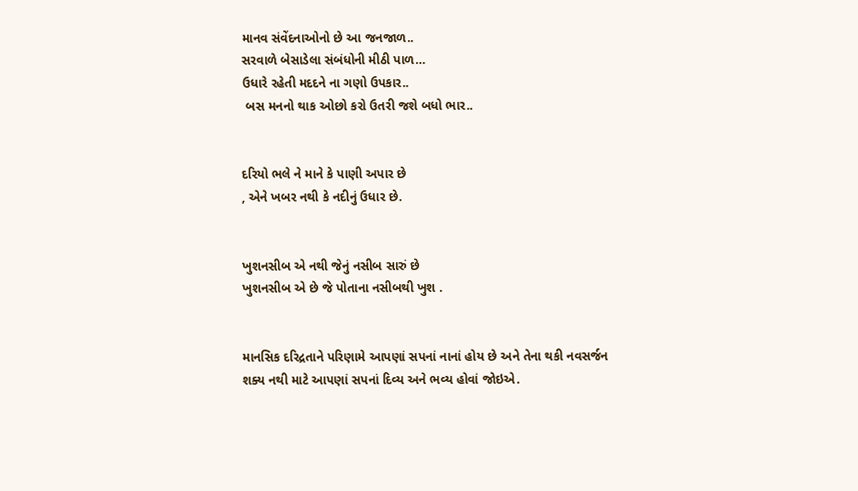માનવ સંવેંદનાઓનો છે આ જનજાળ..
સરવાળે બેસાડેલા સંબંધોની મીઠી પાળ…
ઉધારે રહેતી મદદને ના ગણો ઉપકાર..
 બસ મનનો થાક ઓછો કરો ઉતરી જશે બધો ભાર..


દરિયો ભલે ને માને કે પાણી અપાર છે
, એને ખબર નથી કે નદીનું ઉધાર છે.


ખુશનસીબ એ નથી જેનું નસીબ સારું છે
ખુશનસીબ એ છે જે પોતાના નસીબથી ખુશ .


માનસિક દરિદ્રતાને પરિણામે આપણાં સપનાં નાનાં હોય છે અને તેના થકી નવસર્જન શક્ય નથી માટે આપણાં સપનાં દિવ્ય અને ભવ્ય હોવાં જોઇએ.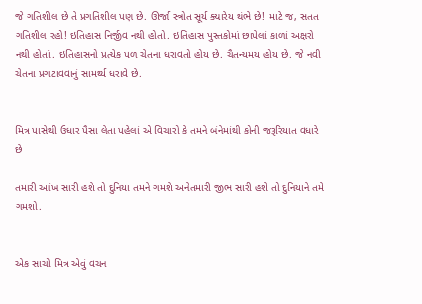જે ગતિશીલ છે તે પ્રગતિશીલ પણ છે. ઊર્જા સ્ત્રોત સૂર્ય ક્યારેય થંભે છે! માટે જ, સતત ગતિશીલ રહો! ઇતિહાસ નિર્જીવ નથી હોતો. ઇતિહાસ પુસ્તકોમાં છાપેલાં કાળાં અક્ષરો નથી હોતાં. ઇતિહાસનો પ્રત્યેક પળ ચેતના ધરાવતો હોય છે. ચૈતન્યમય હોય છે. જે નવી ચેતના પ્રગટાવવાનું સામર્થ્ય ધરાવે છે.


મિત્ર પાસેથી ઉધાર પૈસા લેતા પહેલાં એ વિચારો કે તમને બંનેમાંથી કોની જરૂરિયાત વધારે છે

તમારી આંખ સારી હશે તો દુનિયા તમને ગમશે અનેતમારી જીભ સારી હશે તો દુનિયાને તમે ગમશો.


એક સાચો મિત્ર એવું વચન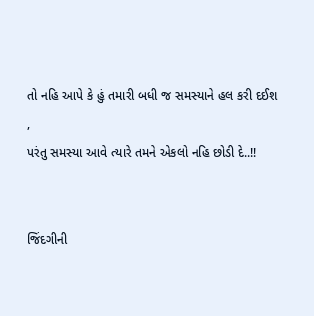તો નહિ આપે કે હું તમારી બધી જ સમસ્યાને હલ કરી દઈશ
,
પરંતુ સમસ્યા આવે ત્યારે તમને એકલો નહિ છોડી દે..!!


જિંદગીની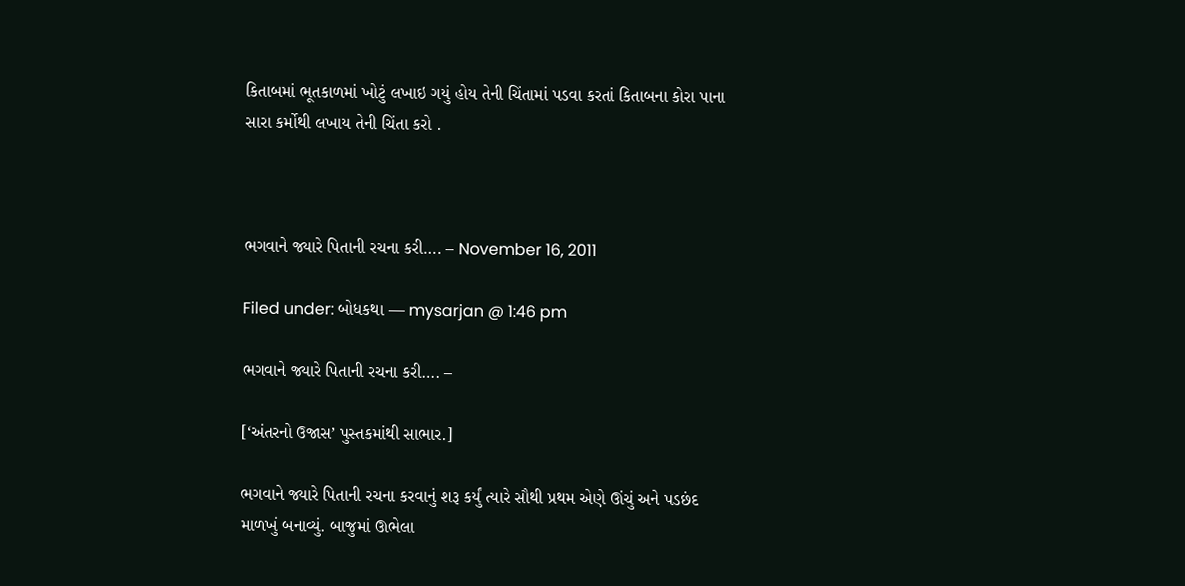કિતાબમાં ભૂતકાળમાં ખોટું લખાઇ ગયું હોય તેની ચિંતામાં પડવા કરતાં કિતાબના કોરા પાના સારા કર્મોથી લખાય તેની ચિંતા કરો .



ભગવાને જ્યારે પિતાની રચના કરી…. – November 16, 2011

Filed under: બોધકથા — mysarjan @ 1:46 pm

ભગવાને જ્યારે પિતાની રચના કરી…. –

[‘અંતરનો ઉજાસ’ પુસ્તકમાંથી સાભાર.]

ભગવાને જ્યારે પિતાની રચના કરવાનું શરૂ કર્યું ત્યારે સૌથી પ્રથમ એણે ઊંચું અને પડછંદ માળખું બનાવ્યું. બાજુમાં ઊભેલા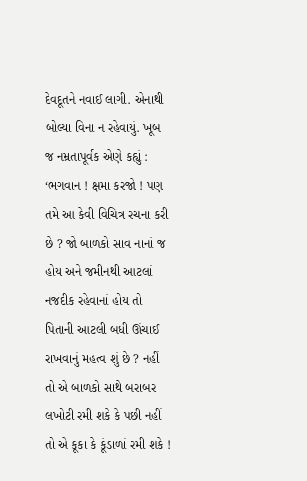દેવદૂતને નવાઈ લાગી. એનાથી બોલ્યા વિના ન રહેવાયું. ખૂબ જ નમ્રતાપૂર્વક એણે કહ્યું : ‘ભગવાન ! ક્ષમા કરજો ! પણ તમે આ કેવી વિચિત્ર રચના કરી છે ? જો બાળકો સાવ નાનાં જ હોય અને જમીનથી આટલાં નજદીક રહેવાનાં હોય તો પિતાની આટલી બધી ઊંચાઈ રાખવાનું મહત્વ શું છે ? નહીં તો એ બાળકો સાથે બરાબર લખોટી રમી શકે કે પછી નહીં તો એ કૂકા કે કૂંડાળાં રમી શકે !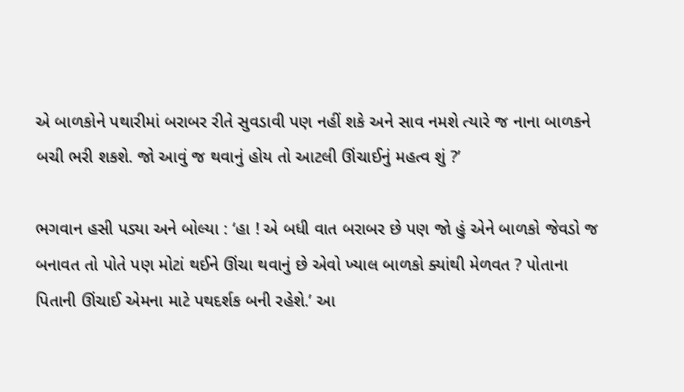એ બાળકોને પથારીમાં બરાબર રીતે સુવડાવી પણ નહીં શકે અને સાવ નમશે ત્યારે જ નાના બાળકને બચી ભરી શકશે. જો આવું જ થવાનું હોય તો આટલી ઊંચાઈનું મહત્વ શું ?’

ભગવાન હસી પડ્યા અને બોલ્યા : ‘હા ! એ બધી વાત બરાબર છે પણ જો હું એને બાળકો જેવડો જ બનાવત તો પોતે પણ મોટાં થઈને ઊંચા થવાનું છે એવો ખ્યાલ બાળકો ક્યાંથી મેળવત ? પોતાના પિતાની ઊંચાઈ એમના માટે પથદર્શક બની રહેશે.’ આ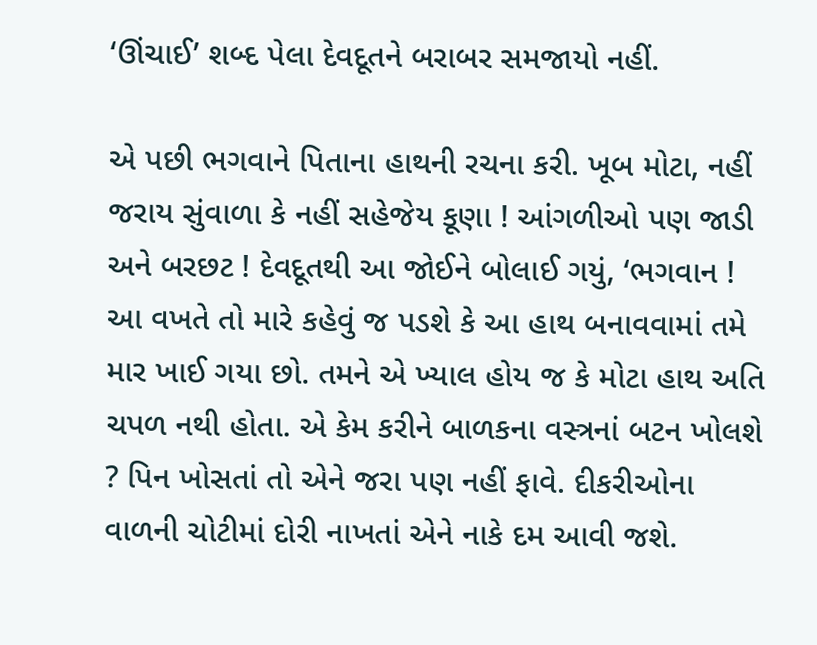‘ઊંચાઈ’ શબ્દ પેલા દેવદૂતને બરાબર સમજાયો નહીં.

એ પછી ભગવાને પિતાના હાથની રચના કરી. ખૂબ મોટા, નહીં જરાય સુંવાળા કે નહીં સહેજેય કૂણા ! આંગળીઓ પણ જાડી અને બરછટ ! દેવદૂતથી આ જોઈને બોલાઈ ગયું, ‘ભગવાન ! આ વખતે તો મારે કહેવું જ પડશે કે આ હાથ બનાવવામાં તમે માર ખાઈ ગયા છો. તમને એ ખ્યાલ હોય જ કે મોટા હાથ અતિ ચપળ નથી હોતા. એ કેમ કરીને બાળકના વસ્ત્રનાં બટન ખોલશે ? પિન ખોસતાં તો એને જરા પણ નહીં ફાવે. દીકરીઓના વાળની ચોટીમાં દોરી નાખતાં એને નાકે દમ આવી જશે.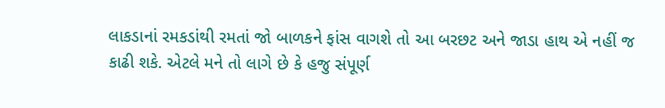લાકડાનાં રમકડાંથી રમતાં જો બાળકને ફાંસ વાગશે તો આ બરછટ અને જાડા હાથ એ નહીં જ કાઢી શકે. એટલે મને તો લાગે છે કે હજુ સંપૂર્ણ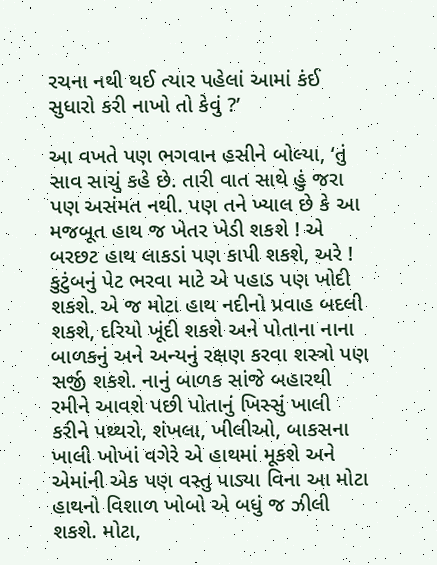રચના નથી થઈ ત્યાર પહેલાં આમાં કંઈ સુધારો કરી નાખો તો કેવું ?’

આ વખતે પણ ભગવાન હસીને બોલ્યા, ‘તું સાવ સાચું કહે છે. તારી વાત સાથે હું જરા પણ અસંમત નથી. પણ તને ખ્યાલ છે કે આ મજબૂત હાથ જ ખેતર ખેડી શકશે ! એ બરછટ હાથ લાકડાં પણ કાપી શકશે, અરે ! કુટુંબનું પેટ ભરવા માટે એ પહાડ પણ ખોદી શકશે. એ જ મોટા હાથ નદીનો પ્રવાહ બદલી શકશે, દરિયો ખૂંદી શકશે અને પોતાના નાના બાળકનું અને અન્યનું રક્ષણ કરવા શસ્ત્રો પણ સર્જી શકશે. નાનું બાળક સાંજે બહારથી રમીને આવશે પછી પોતાનું ખિસ્સું ખાલી કરીને પથ્થરો, શંખલા, ખીલીઓ, બાકસના ખાલી ખોખાં વગેરે એ હાથમાં મૂકશે અને એમાંની એક પણ વસ્તુ પાડ્યા વિના આ મોટા હાથનો વિશાળ ખોબો એ બધું જ ઝીલી શકશે. મોટા,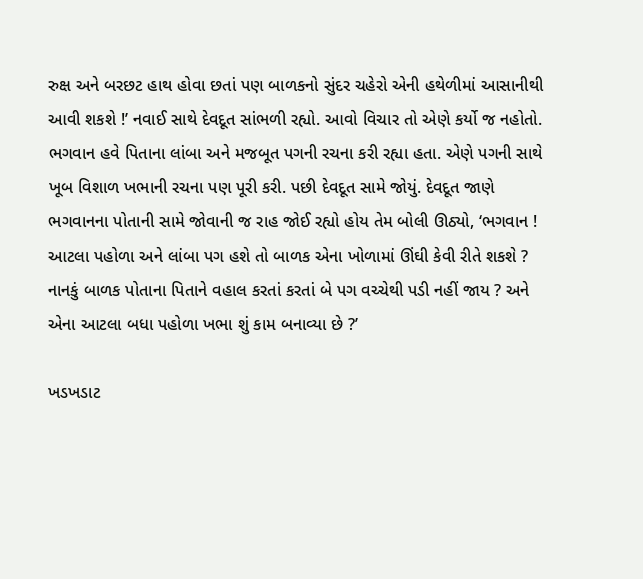રુક્ષ અને બરછટ હાથ હોવા છતાં પણ બાળકનો સુંદર ચહેરો એની હથેળીમાં આસાનીથી આવી શકશે !’ નવાઈ સાથે દેવદૂત સાંભળી રહ્યો. આવો વિચાર તો એણે કર્યો જ નહોતો. ભગવાન હવે પિતાના લાંબા અને મજબૂત પગની રચના કરી રહ્યા હતા. એણે પગની સાથે ખૂબ વિશાળ ખભાની રચના પણ પૂરી કરી. પછી દેવદૂત સામે જોયું. દેવદૂત જાણે ભગવાનના પોતાની સામે જોવાની જ રાહ જોઈ રહ્યો હોય તેમ બોલી ઊઠ્યો, ‘ભગવાન ! આટલા પહોળા અને લાંબા પગ હશે તો બાળક એના ખોળામાં ઊંઘી કેવી રીતે શકશે ? નાનકું બાળક પોતાના પિતાને વહાલ કરતાં કરતાં બે પગ વચ્ચેથી પડી નહીં જાય ? અને એના આટલા બધા પહોળા ખભા શું કામ બનાવ્યા છે ?’

ખડખડાટ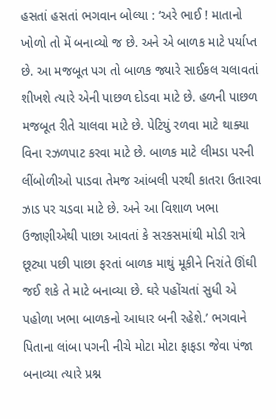હસતાં હસતાં ભગવાન બોલ્યા : ‘અરે ભાઈ ! માતાનો ખોળો તો મેં બનાવ્યો જ છે. અને એ બાળક માટે પર્યાપ્ત છે. આ મજબૂત પગ તો બાળક જ્યારે સાઈકલ ચલાવતાં શીખશે ત્યારે એની પાછળ દોડવા માટે છે. હળની પાછળ મજબૂત રીતે ચાલવા માટે છે. પેટિયું રળવા માટે થાક્યા વિના રઝળપાટ કરવા માટે છે. બાળક માટે લીમડા પરની લીંબોળીઓ પાડવા તેમજ આંબલી પરથી કાતરા ઉતારવા ઝાડ પર ચડવા માટે છે. અને આ વિશાળ ખભા ઉજાણીએથી પાછા આવતાં કે સરકસમાંથી મોડી રાત્રે છૂટ્યા પછી પાછા ફરતાં બાળક માથું મૂકીને નિરાંતે ઊંઘી જઈ શકે તે માટે બનાવ્યા છે. ઘરે પહોંચતાં સુધી એ પહોળા ખભા બાળકનો આધાર બની રહેશે.’ ભગવાને પિતાના લાંબા પગની નીચે મોટા મોટા ફાફડા જેવા પંજા બનાવ્યા ત્યારે પ્રશ્ન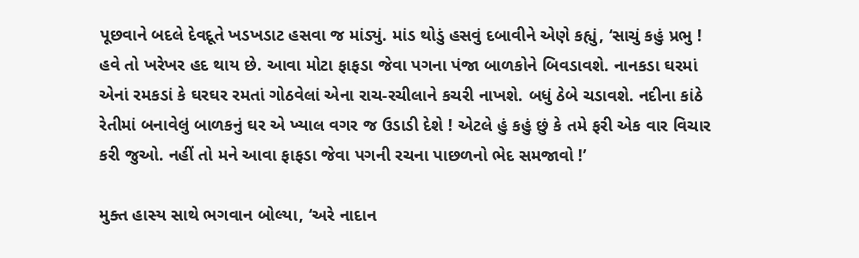પૂછવાને બદલે દેવદૂતે ખડખડાટ હસવા જ માંડ્યું. માંડ થોડું હસવું દબાવીને એણે કહ્યું, ‘સાચું કહું પ્રભુ ! હવે તો ખરેખર હદ થાય છે. આવા મોટા ફાફડા જેવા પગના પંજા બાળકોને બિવડાવશે. નાનકડા ઘરમાં એનાં રમકડાં કે ઘરઘર રમતાં ગોઠવેલાં એના રાચ-રચીલાને કચરી નાખશે. બધું ઠેબે ચડાવશે. નદીના કાંઠે રેતીમાં બનાવેલું બાળકનું ઘર એ ખ્યાલ વગર જ ઉડાડી દેશે ! એટલે હું કહું છું કે તમે ફરી એક વાર વિચાર કરી જુઓ. નહીં તો મને આવા ફાફડા જેવા પગની રચના પાછળનો ભેદ સમજાવો !’

મુક્ત હાસ્ય સાથે ભગવાન બોલ્યા, ‘અરે નાદાન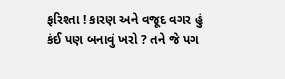ફરિશ્તા ! કારણ અને વજૂદ વગર હું કંઈ પણ બનાવું ખરો ? તને જે પગ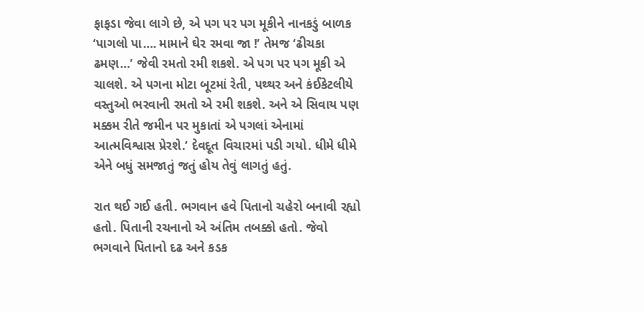ફાફડા જેવા લાગે છે, એ પગ પર પગ મૂકીને નાનકડું બાળક ‘પાગલો પા…. મામાને ઘેર રમવા જા !’ તેમજ ‘ઢીચકા ઢમણ…’ જેવી રમતો રમી શકશે. એ પગ પર પગ મૂકી એ ચાલશે. એ પગના મોટા બૂટમાં રેતી, પથ્થર અને કંઈકેટલીયે વસ્તુઓ ભરવાની રમતો એ રમી શકશે. અને એ સિવાય પણ મક્કમ રીતે જમીન પર મુકાતાં એ પગલાં એનામાં આત્મવિશ્વાસ પ્રેરશે.’ દેવદૂત વિચારમાં પડી ગયો. ધીમે ધીમે એને બધું સમજાતું જતું હોય તેવું લાગતું હતું.

રાત થઈ ગઈ હતી. ભગવાન હવે પિતાનો ચહેરો બનાવી રહ્યો હતો. પિતાની રચનાનો એ અંતિમ તબક્કો હતો. જેવો ભગવાને પિતાનો દઢ અને કડક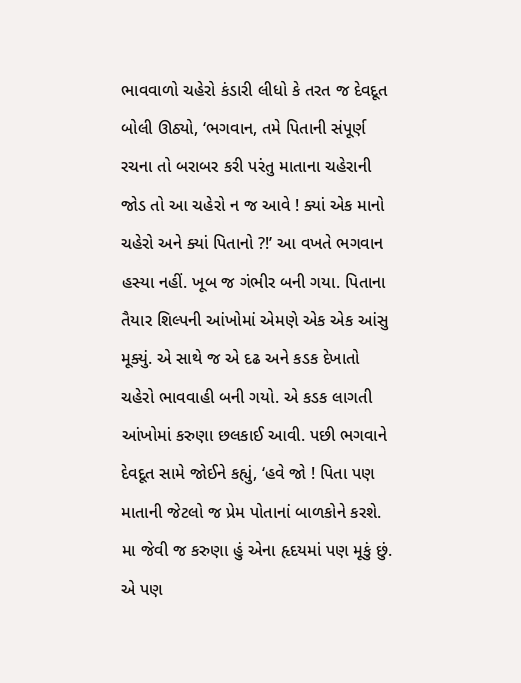ભાવવાળો ચહેરો કંડારી લીધો કે તરત જ દેવદૂત બોલી ઊઠ્યો, ‘ભગવાન, તમે પિતાની સંપૂર્ણ રચના તો બરાબર કરી પરંતુ માતાના ચહેરાની જોડ તો આ ચહેરો ન જ આવે ! ક્યાં એક માનો ચહેરો અને ક્યાં પિતાનો ?!’ આ વખતે ભગવાન હસ્યા નહીં. ખૂબ જ ગંભીર બની ગયા. પિતાના તૈયાર શિલ્પની આંખોમાં એમણે એક એક આંસુ મૂક્યું. એ સાથે જ એ દઢ અને કડક દેખાતો ચહેરો ભાવવાહી બની ગયો. એ કડક લાગતી આંખોમાં કરુણા છલકાઈ આવી. પછી ભગવાને દેવદૂત સામે જોઈને કહ્યું, ‘હવે જો ! પિતા પણ માતાની જેટલો જ પ્રેમ પોતાનાં બાળકોને કરશે. મા જેવી જ કરુણા હું એના હૃદયમાં પણ મૂકું છું. એ પણ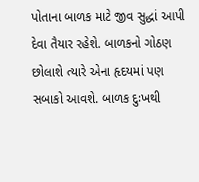પોતાના બાળક માટે જીવ સુદ્ધાં આપી દેવા તૈયાર રહેશે. બાળકનો ગોઠણ છોલાશે ત્યારે એના હૃદયમાં પણ સબાકો આવશે. બાળક દુઃખથી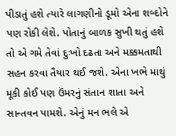પીડાતું હશે ત્યારે લાગણીનો ડૂમો એના શબ્દોને પણ રોકી લેશે. પોતાનું બાળક સુખી થતું હશે તો એ ગમે તેવાં દુઃખો દઢતા અને મક્કમતાથી સહન કરવા તૈયાર થઈ જશે. એના ખભે માથું મૂકી કોઈ પણ ઉંમરનું સંતાન શાતા અને સાન્તવન પામશે. એનું મન ભલે એ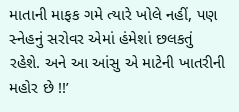માતાની માફક ગમે ત્યારે ખોલે નહીં, પણ સ્નેહનું સરોવર એમાં હંમેશાં છલકતું રહેશે. અને આ આંસુ એ માટેની ખાતરીની મહોર છે !!’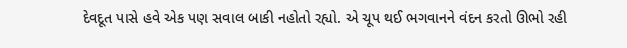દેવદૂત પાસે હવે એક પણ સવાલ બાકી નહોતો રહ્યો. એ ચૂપ થઈ ભગવાનને વંદન કરતો ઊભો રહી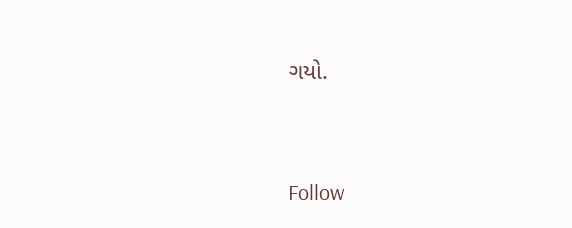ગયો.




Follow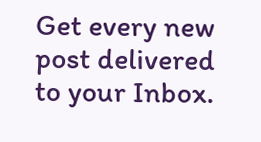Get every new post delivered to your Inbox.